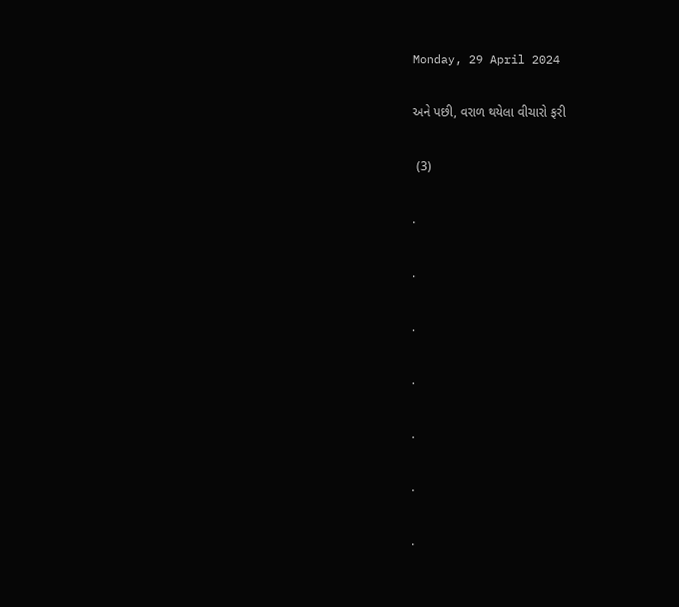Monday, 29 April 2024

અને પછી, વરાળ થયેલા વીચારો ફરી

 (3)

.

.

.

.

.

.

.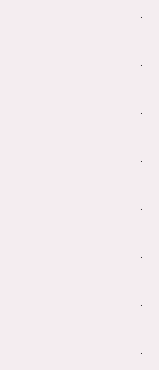.

.

.

.

.

.

.

.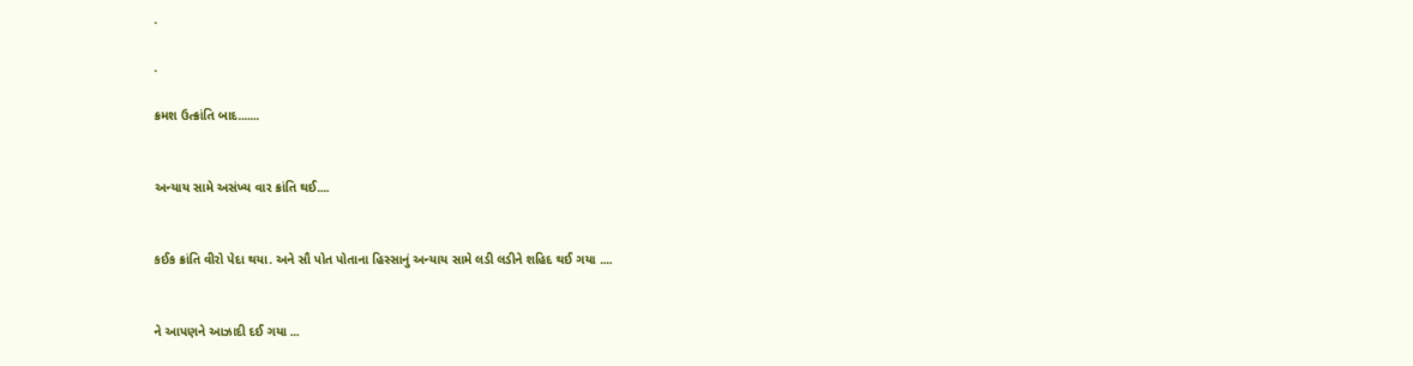.

.

ક્રમશ ઉત્ક્રાંતિ બાદ.......


અન્યાય સામે અસંખ્ય વાર ક્રાંતિ થઈ....


કઈક ક્રાંતિ વીરો પેદા થયા. અને સૌ પોત પોતાના હિસ્સાનું અન્યાય સામે લડી લડીને શહિદ થઈ ગયા ....


ને આપણને આઝાદી દઈ ગયા ...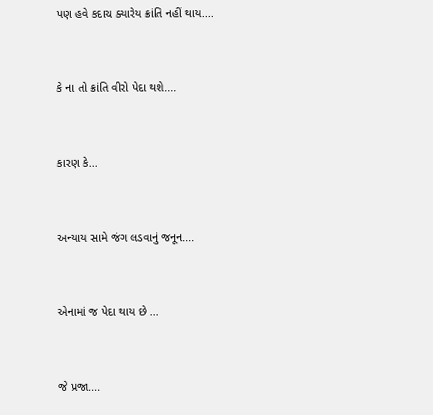પણ હવે કદાચ ક્યારેય ક્રાંતિ નહીં થાય....


કે ના તો ક્રાંતિ વીરો પેદા થશે....


કારણ કે...


અન્યાય સામે જંગ લડવાનું જનૂન....


એનામાં જ પેદા થાય છે ...


જે પ્રજા....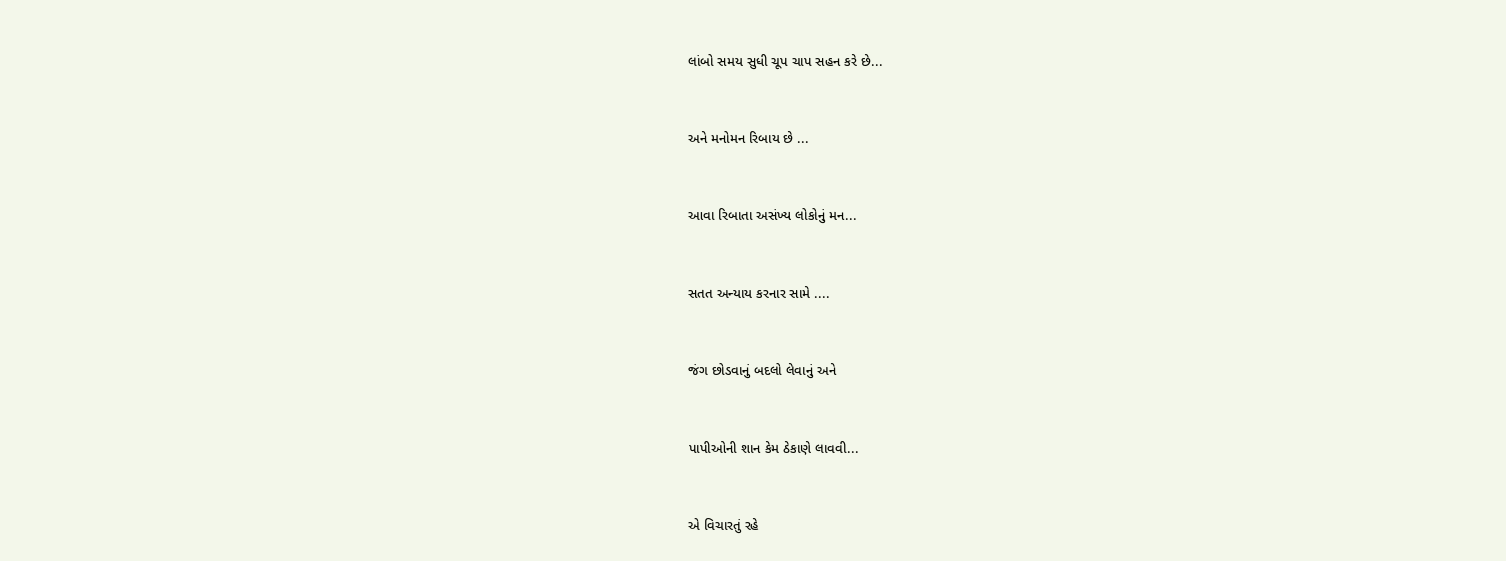લાંબો સમય સુધી ચૂપ ચાપ સહન કરે છે...


અને મનોમન રિબાય છે ...


આવા રિબાતા અસંખ્ય લોકોનું મન...


સતત અન્યાય કરનાર સામે ....


જંગ છોડવાનું બદલો લેવાનું અને


પાપીઓની શાન કેમ ઠેકાણે લાવવી...


એ વિચારતું રહે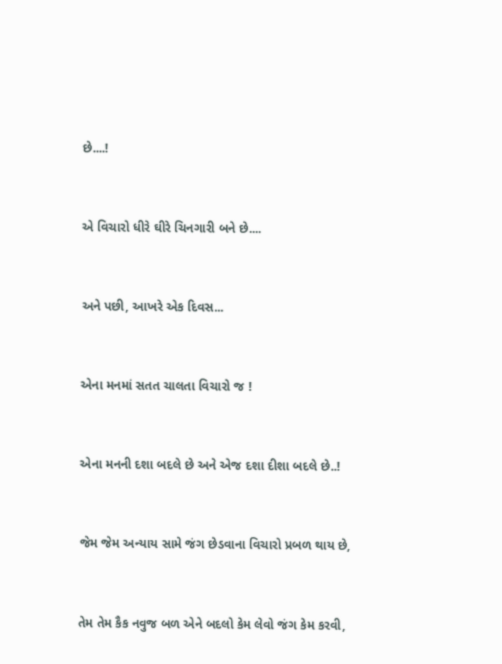છે....!


એ વિચારો ધીરે ઘીરે ચિનગારી બને છે....


અને પછી, આખરે એક દિવસ...


એના મનમાં સતત ચાલતા વિચારો જ !


એના મનની દશા બદલે છે અને એજ દશા દીશા બદલે છે..!


જેમ જેમ અન્યાય સામે જંગ છેડવાના વિચારો પ્રબળ થાય છે,


તેમ તેમ કૈક નવુજ બળ એને બદલો કેમ લેવો જંગ કેમ કરવી,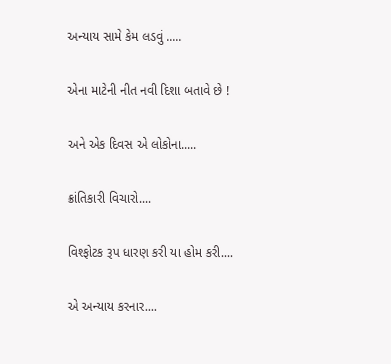અન્યાય સામે કેમ લડવું .....


એના માટેની નીત નવી દિશા બતાવે છે !


અને એક દિવસ એ લોકોના.....


ક્રાંતિકારી વિચારો....


વિશ્ફોટક રૂપ ધારણ કરી યા હોમ કરી....


એ અન્યાય કરનાર....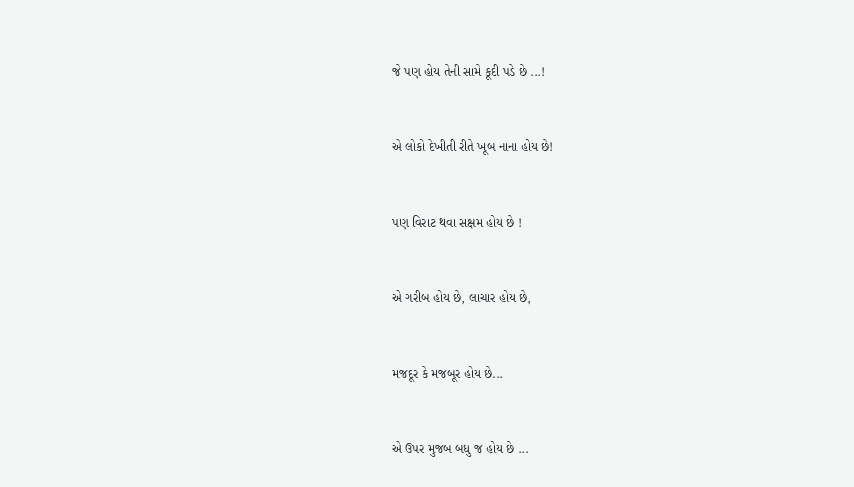જે પણ હોય તેની સામે કૂદી પડે છે ...!


એ લોકો દેખીતી રીતે ખૂબ નાના હોય છે!


પણ વિરાટ થવા સક્ષમ હોય છે !


એ ગરીબ હોય છે, લાચાર હોય છે,


મજદૂર કે મજબૂર હોય છે...


એ ઉપર મુજબ બધુ જ હોય છે ...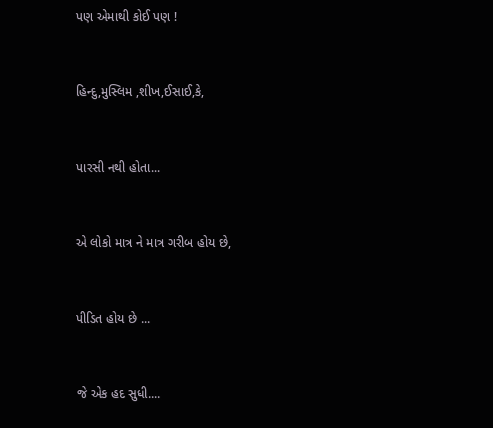પણ એમાથી કોઈ પણ !


હિન્દુ,મુસ્લિમ ,શીખ,ઈસાઈ,કે,


પારસી નથી હોતા...


એ લોકો માત્ર ને માત્ર ગરીબ હોય છે,


પીડિત હોય છે ...


જે એક હદ સુધી....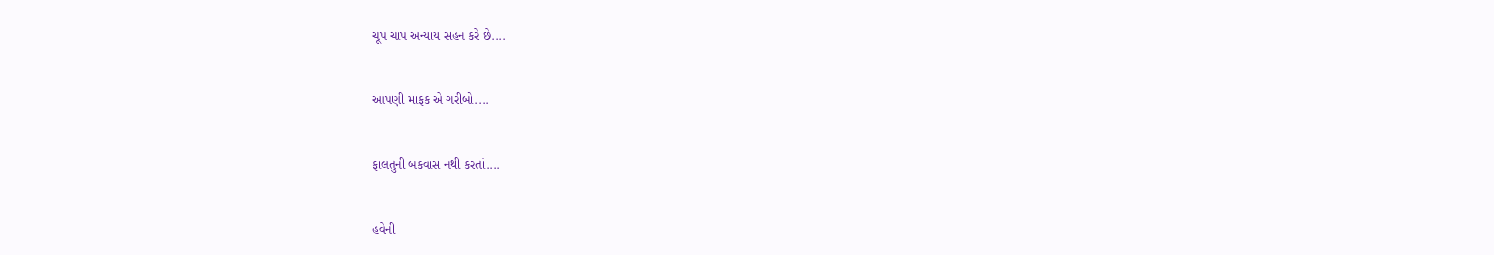ચૂપ ચાપ અન્યાય સહન કરે છે....


આપણી માફક એ ગરીબો....


ફાલતુની બકવાસ નથી કરતાં....


હવેની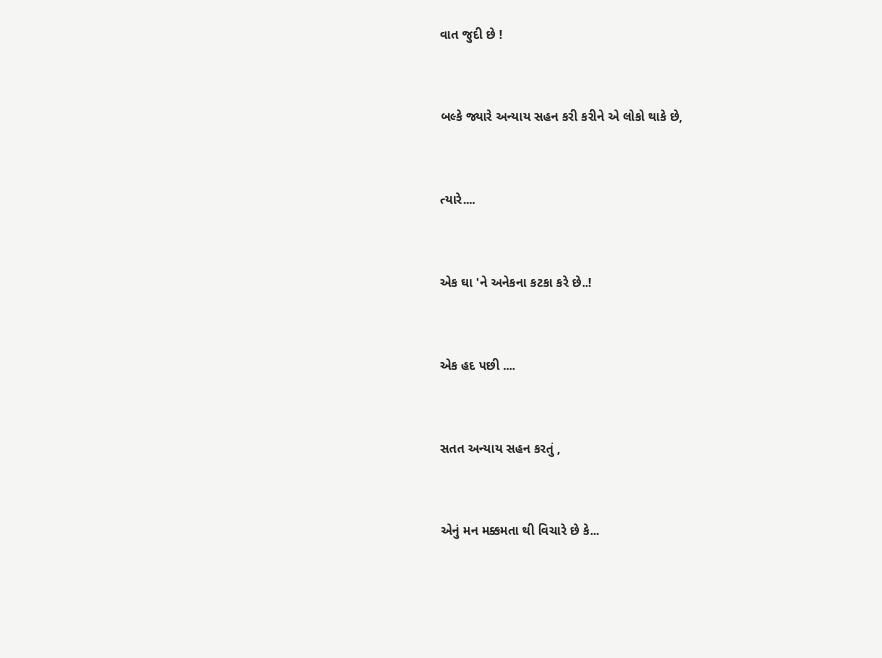વાત જુદી છે !


બલ્કે જ્યારે અન્યાય સહન કરી કરીને એ લોકો થાકે છે,


ત્યારે....


એક ઘા 'ને અનેકના કટકા કરે છે..!


એક હદ પછી ....


સતત અન્યાય સહન કરતું ,


એનું મન મક્કમતા થી વિચારે છે કે...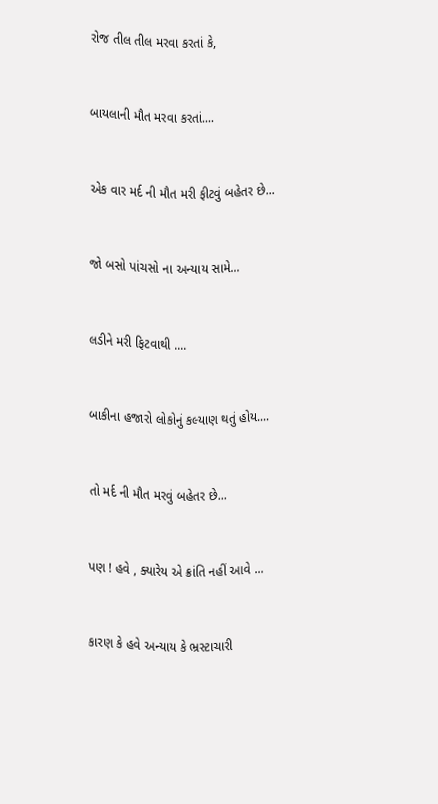રોજ તીલ તીલ મરવા કરતાં કે,


બાયલાની મૌત મરવા કરતાં....


એક વાર મર્દ ની મૌત મરી ફીટવું બહેતર છે...


જો બસો પાંચસો ના અન્યાય સામે...


લડીને મરી ફિટવાથી ....


બાકીના હજારો લોકોનું કલ્યાણ થતું હોય....


તો મર્દ ની મૌત મરવું બહેતર છે...


પણ ! હવે , ક્યારેય એ ક્રાંતિ નહીં આવે ...


કારણ કે હવે અન્યાય કે ભ્રસ્ટાચારી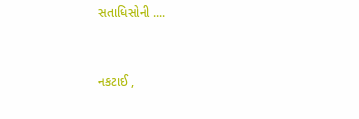સતાધિસોની ....


નકટાઈ ,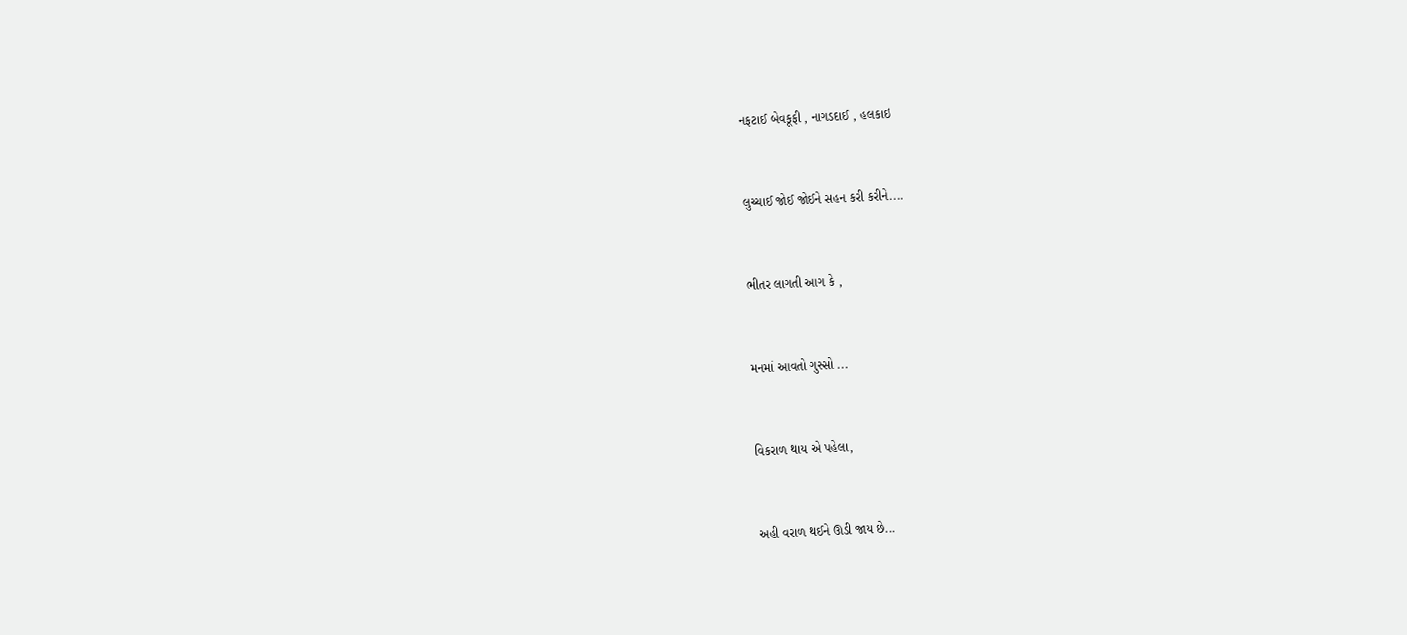નફટાઈ બેવકૂફી , નાગડદાઈ , હલકાઇ


લુચ્ચાઈ જોઈ જોઈને સહન કરી કરીને....


ભીતર લાગતી આગ કે ,


મનમાં આવતો ગુસ્સો ...


વિકરાળ થાય એ પહેલા,


અહી વરાળ થઈને ઊડી જાય છે...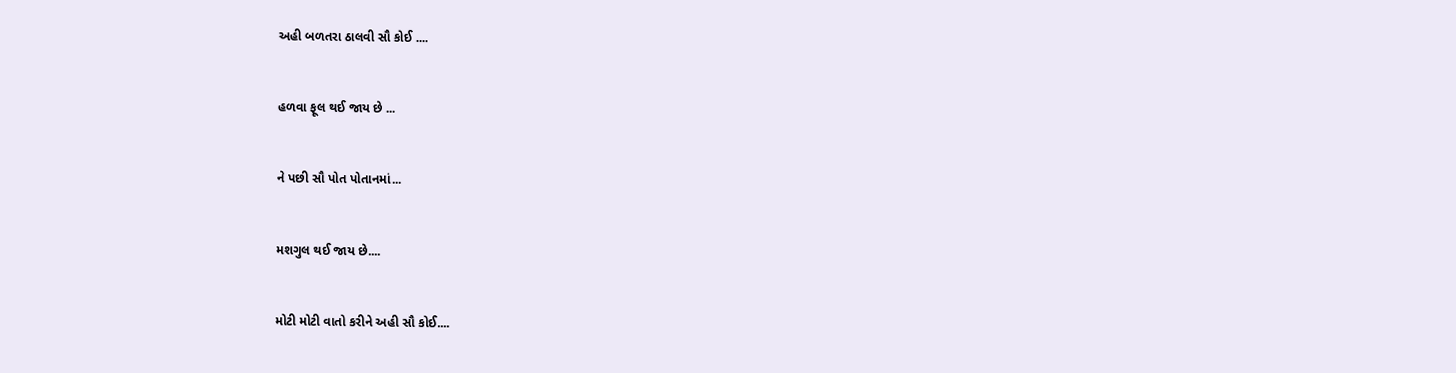અહી બળતરા ઠાલવી સૌ કોઈ ....


હળવા ફૂલ થઈ જાય છે ...


ને પછી સૌ પોત પોતાનમાં...


મશગુલ થઈ જાય છે....


મોટી મોટી વાતો કરીને અહી સૌ કોઈ....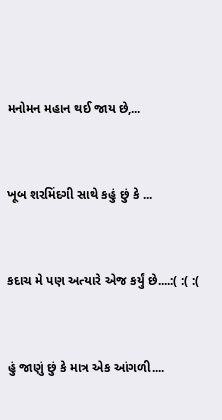મનોમન મહાન થઈ જાય છે,...


ખૂબ શરમિંદગી સાથે કહું છું કે ...


કદાચ મે પણ અત્યારે એજ કર્યું છે....:( :( :(


હું જાણું છું કે માત્ર એક આંગળી....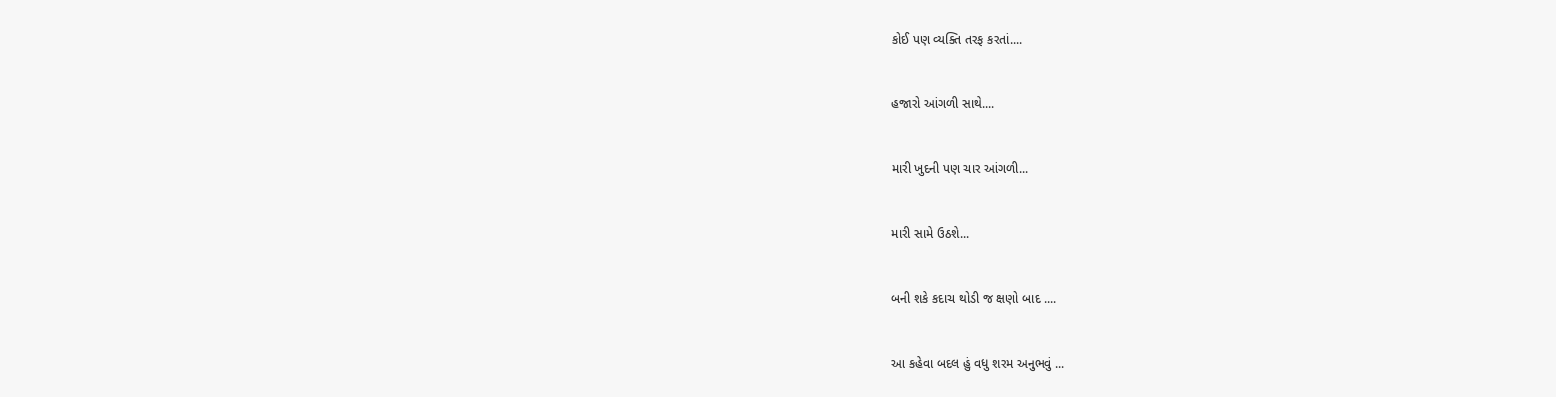કોઈ પણ વ્યક્તિ તરફ કરતાં....


હજારો આંગળી સાથે....


મારી ખુદની પણ ચાર આંગળી...


મારી સામે ઉઠશે...


બની શકે કદાચ થોડી જ ક્ષણો બાદ ....


આ કહેવા બદલ હું વધુ શરમ અનુભવું ...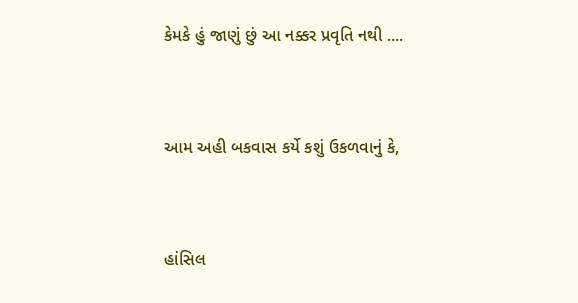કેમકે હું જાણું છું આ નક્કર પ્રવૃતિ નથી ....


આમ અહી બકવાસ કર્યે કશું ઉકળવાનું કે,


હાંસિલ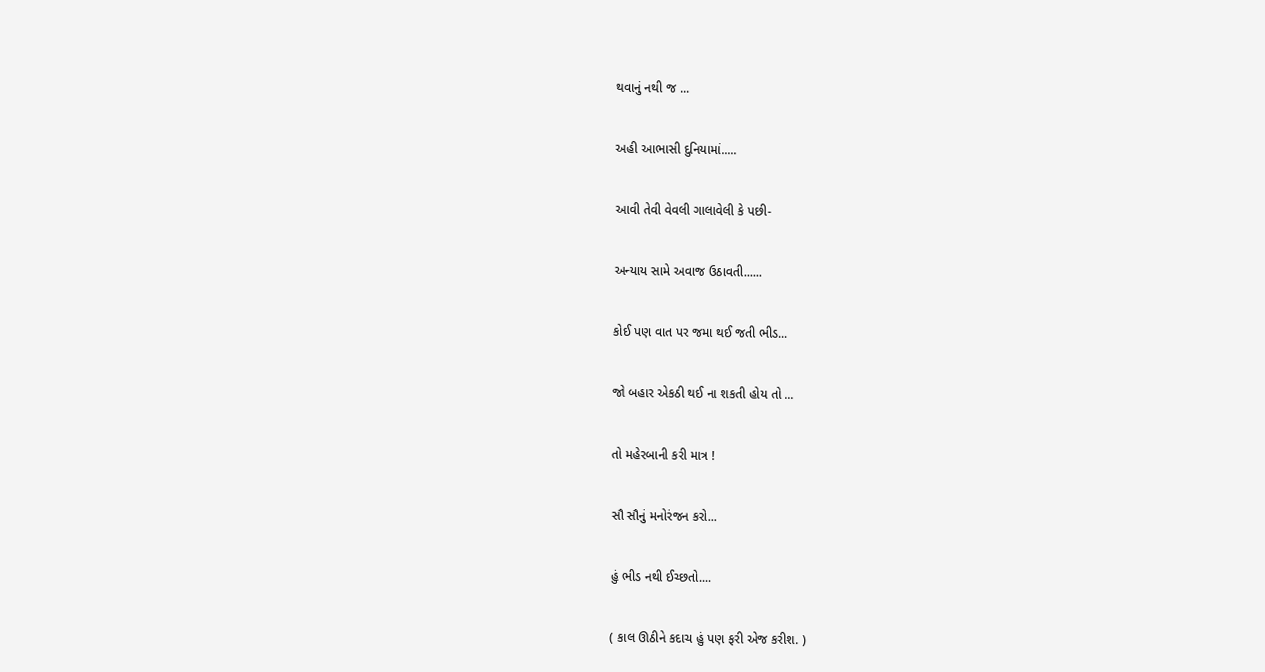થવાનું નથી જ ...


અહી આભાસી દુનિયામાં.....


આવી તેવી વેવલી ગાલાવેલી કે પછી-


અન્યાય સામે અવાજ ઉઠાવતી......


કોઈ પણ વાત પર જમા થઈ જતી ભીડ...


જો બહાર એકઠી થઈ ના શકતી હોય તો ...


તો મહેરબાની કરી માત્ર !


સૌ સૌનું મનોરંજન કરો...


હું ભીડ નથી ઈચ્છતો....


( કાલ ઊઠીને કદાચ હું પણ ફરી એજ કરીશ. )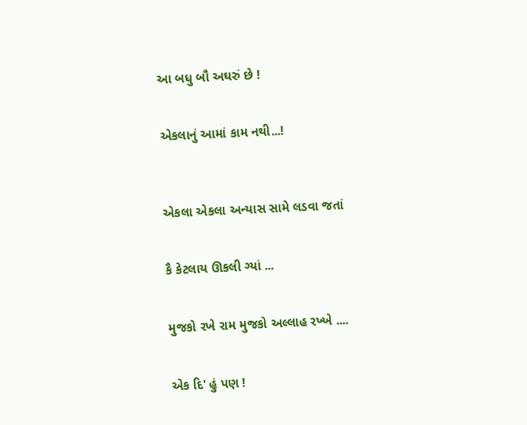આ બધુ બૌ અઘરું છે !


એકલાનું આમાં કામ નથી...!



એકલા એકલા અન્યાસ સામે લડવા જતાં


કૈ કેટલાય ઊકલી ગ્યાં ...


મુજકો રખે રામ મુજકો અલ્લાહ રખ્ખે ....


એક દિ' હું પણ !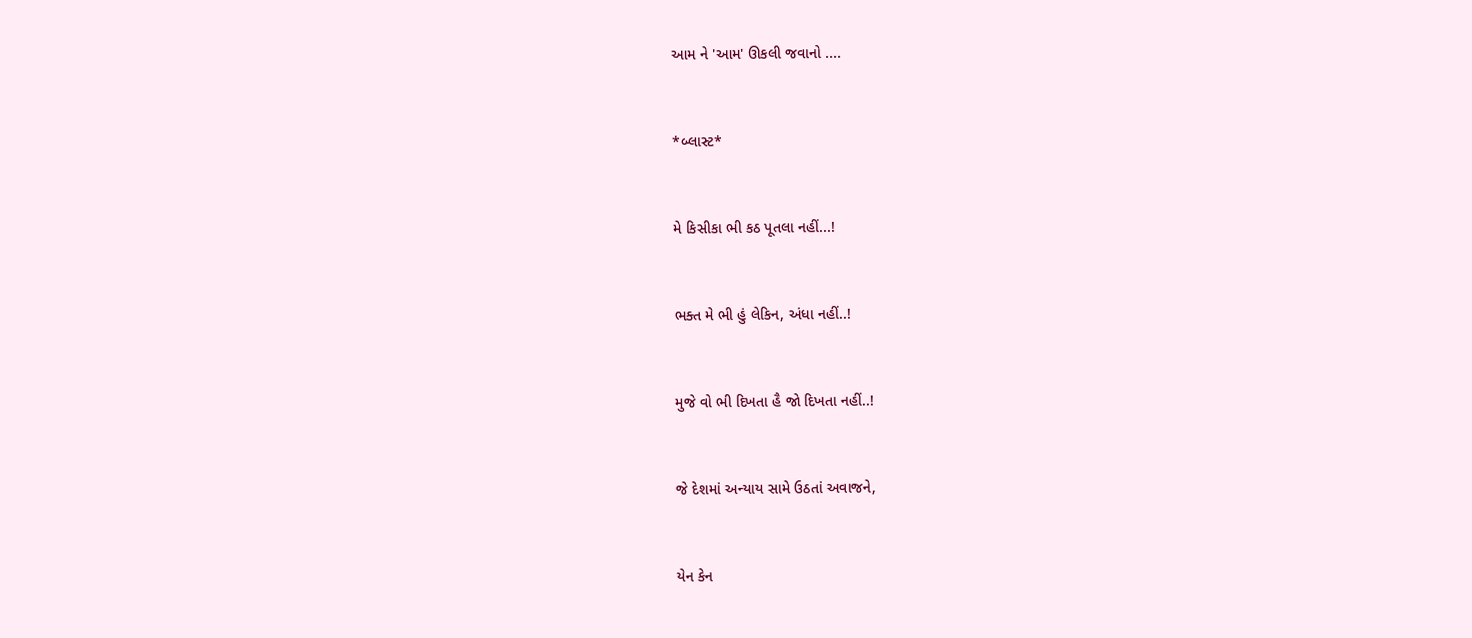આમ ને 'આમ' ઊકલી જવાનો ....


*બ્લાસ્ટ*


મે કિસીકા ભી કઠ પૂતલા નહીં...!


ભક્ત મે ભી હું લેકિન, અંધા નહીં..!


મુજે વો ભી દિખતા હૈ જો દિખતા નહીં..!


જે દેશમાં અન્યાય સામે ઉઠતાં અવાજને,


યેન કેન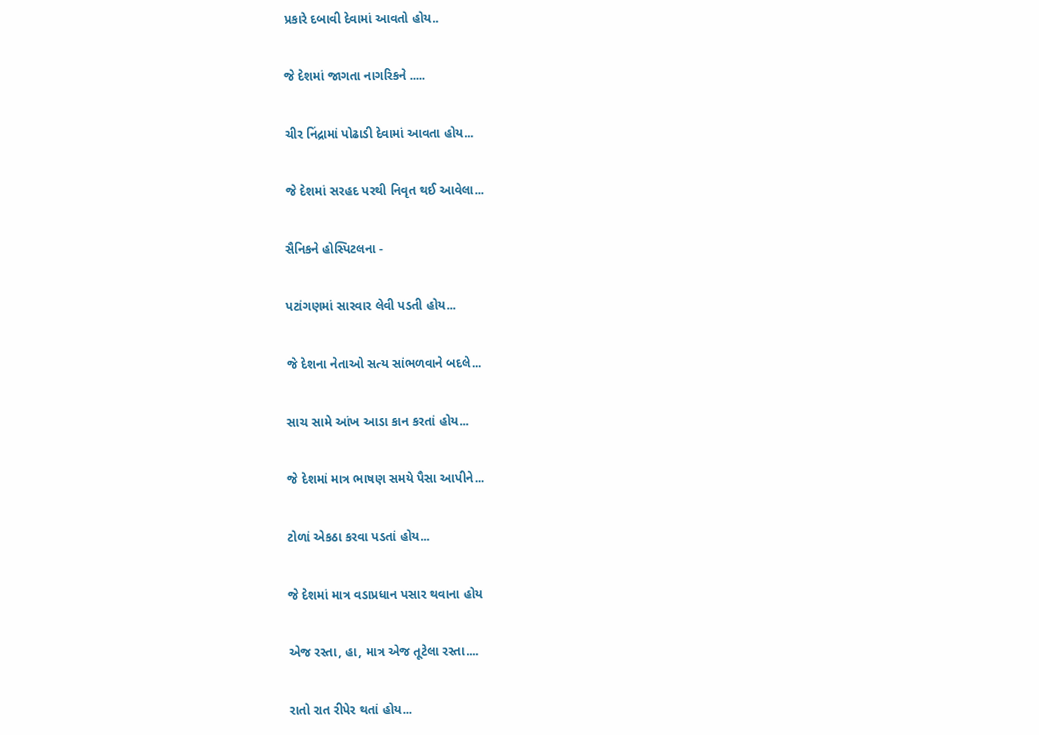પ્રકારે દબાવી દેવામાં આવતો હોય..


જે દેશમાં જાગતા નાગરિકને .....


ચીર નિંદ્રામાં પોઢાડી દેવામાં આવતા હોય...


જે દેશમાં સરહદ પરથી નિવૃત થઈ આવેલા...


સૈનિકને હોસ્પિટલના -


પટાંગણમાં સારવાર લેવી પડતી હોય...


જે દેશના નેતાઓ સત્ય સાંભળવાને બદલે...


સાચ સામે આંખ આડા કાન કરતાં હોય...


જે દેશમાં માત્ર ભાષણ સમયે પૈસા આપીને...


ટોળાં એકઠા કરવા પડતાં હોય...


જે દેશમાં માત્ર વડાપ્રધાન પસાર થવાના હોય


એજ રસ્તા, હા, માત્ર એજ તૂટેલા રસ્તા....


રાતો રાત રીપેર થતાં હોય...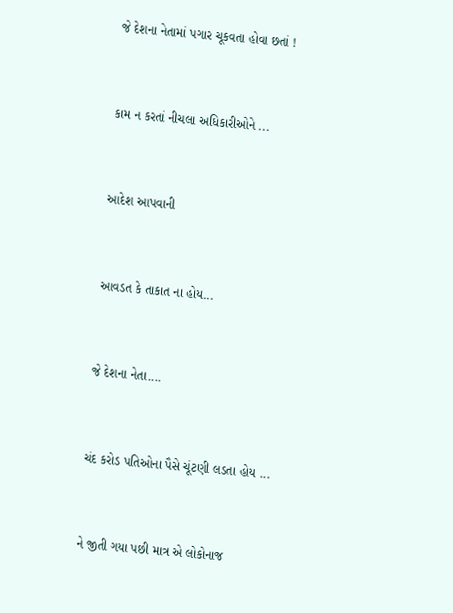જે દેશના નેતામાં પગાર ચૂકવતા હોવા છતાં !


કામ ન કરતાં નીચલા અધિકારીઓને ...


આદેશ આપવાની


આવડત કે તાકાત ના હોય...


જે દેશના નેતા....


ચંદ કરોડ પતિઓના પૈસે ચૂંટણી લડતા હોય ...


ને જીતી ગયા પછી માત્ર એ લોકોનાજ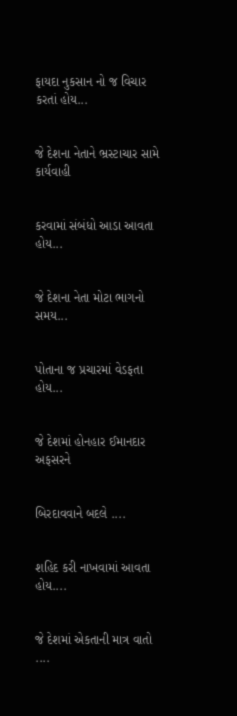ફાયદા નુકસાન નો જ વિચાર કરતાં હોય...


જે દેશના નેતાને ભ્રસ્ટાચાર સામે કાર્યવાહી


કરવામાં સંબંધો આડા આવતા હોય...


જે દેશના નેતા મોટા ભાગનો સમય...


પોતાના જ પ્રચારમાં વેડફતા હોય...


જે દેશમાં હોનહાર ઈમાનદાર અફસરને


બિરદાવવાને બદલે ....


શહિદ કરી નાખવામાં આવતા હોય....


જે દેશમાં એકતાની માત્ર વાતો ....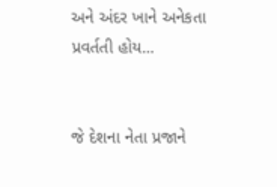અને અંદર ખાને અનેકતા પ્રવર્તતી હોય...


જે દેશના નેતા પ્રજાને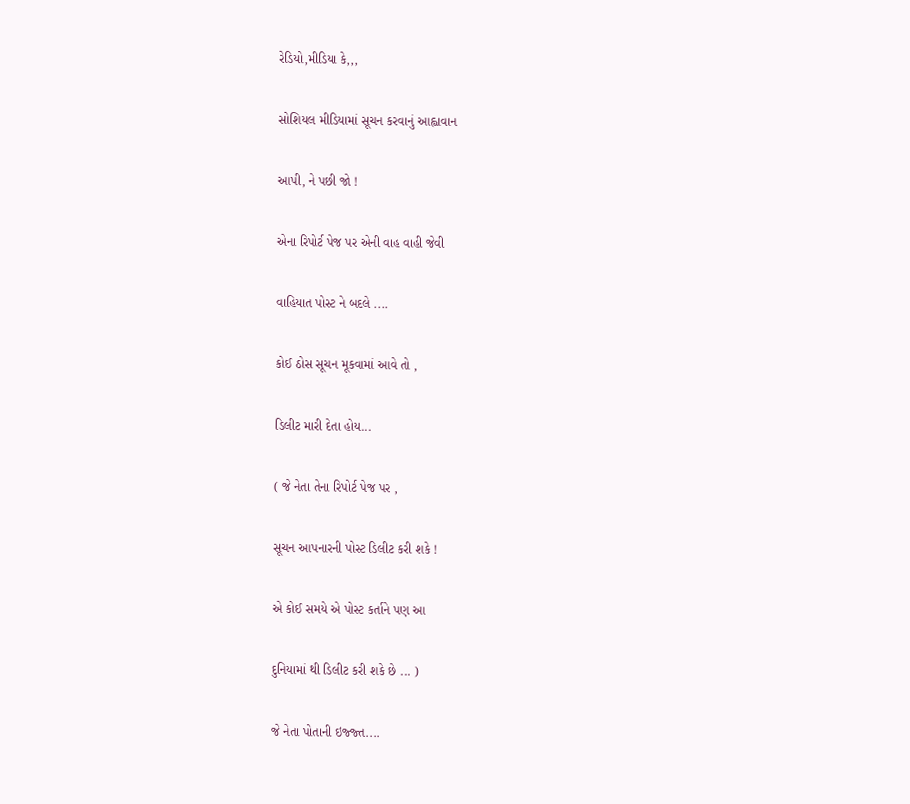રેડિયો,મીડિયા કે,,,


સોશિયલ મીડિયામાં સૂચન કરવાનું આહ્વાવાન


આપી, ને પછી જો !


એના રિપોર્ટ પેજ પર એની વાહ વાહી જેવી


વાહિયાત પોસ્ટ ને બદલે ....


કોઈ ઠોસ સૂચન મૂકવામાં આવે તો ,


ડિલીટ મારી દેતા હોય...


( જે નેતા તેના રિપોર્ટ પેજ પર ,


સૂચન આપનારની પોસ્ટ ડિલીટ કરી શકે !


એ કોઈ સમયે એ પોસ્ટ કર્તાને પણ આ


દુનિયામાં થી ડિલીટ કરી શકે છે ... )


જે નેતા પોતાની ઇજ્જ્ત....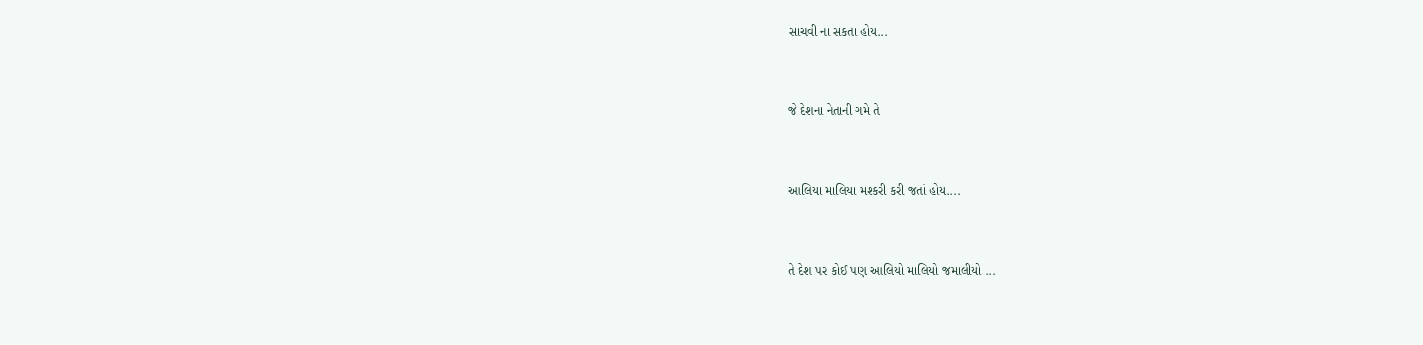સાચવી ના સકતા હોય...


જે દેશના નેતાની ગમે તે


આલિયા માલિયા મશ્કરી કરી જતાં હોય....


તે દેશ પર કોઈ પણ આલિયો માલિયો જમાલીયો ...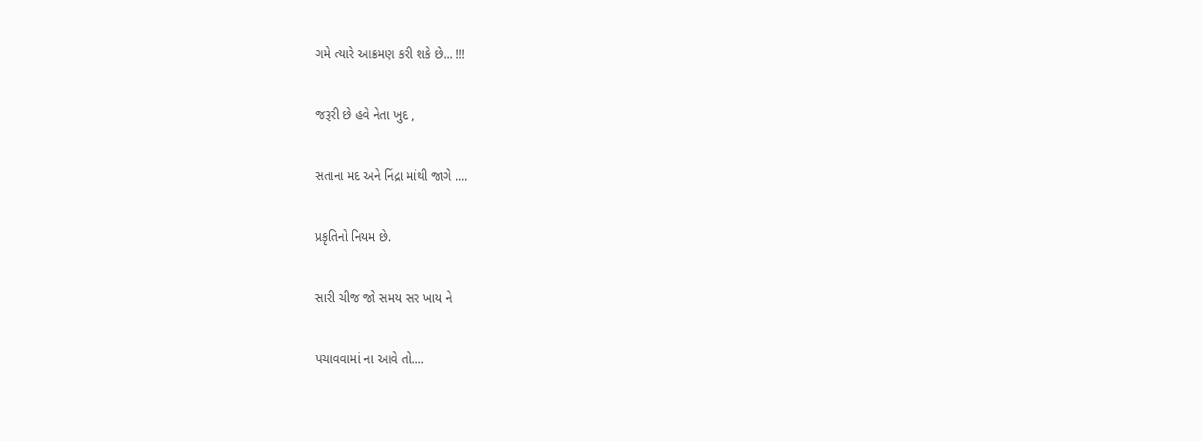ગમે ત્યારે આક્રમણ કરી શકે છે... !!!


જરૂરી છે હવે નેતા ખુદ ,


સતાના મદ અને નિંદ્રા માંથી જાગે ....


પ્રકૃતિનો નિયમ છે.


સારી ચીજ જો સમય સર ખાય ને


પચાવવામાં ના આવે તો....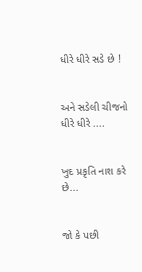ધીરે ધીરે સડે છે !


અને સડેલી ચીજનો ધીરે ધીરે ....


ખુદ પ્રકૃતિ નાશ કરે છે...


જો કે પછી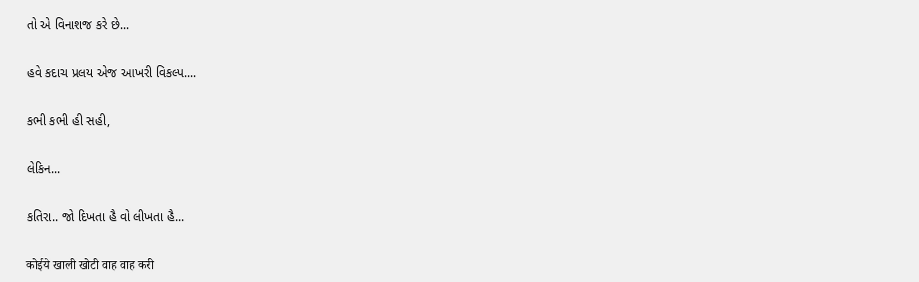તો એ વિનાશજ કરે છે...


હવે કદાચ પ્રલય એજ આખરી વિકલ્પ....


કભી કભી હી સહી,


લેકિન...


કતિરા.. જો દિખતા હૈ વો લીખતા હૈ...


कोईये खाली खोटी वाह वाह करी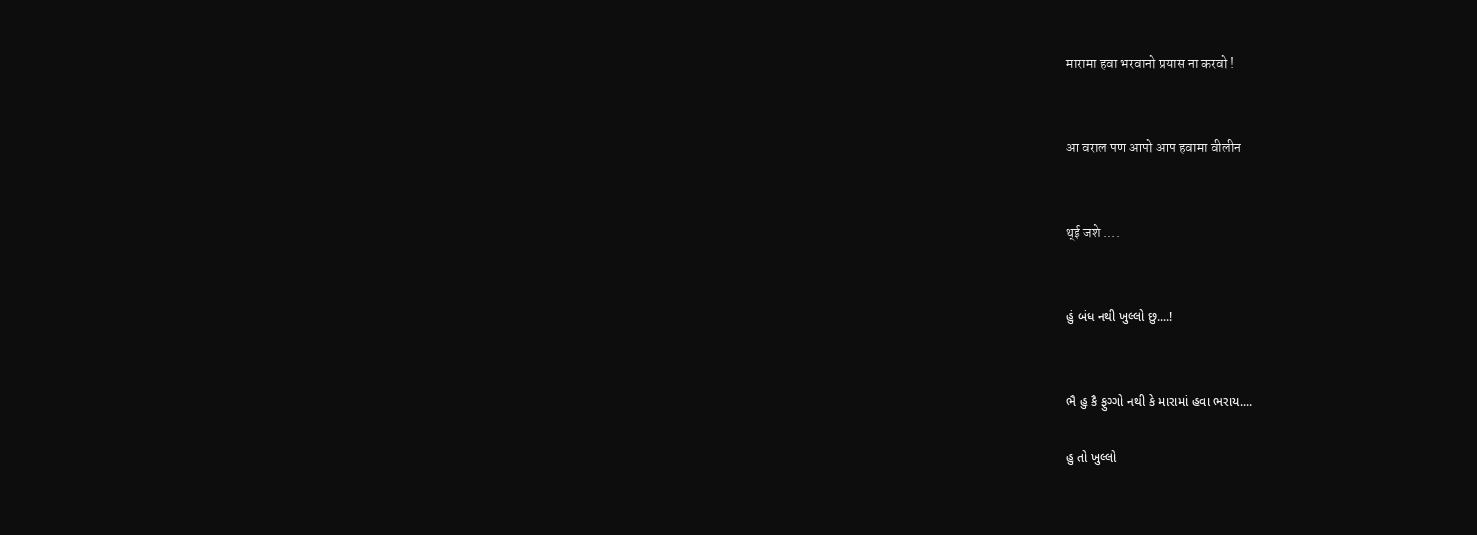मारामा हवा भरवानो प्रयास ना करवो !


आ वराल पण आपो आप हवामा वीलीन


थ्ई जशे ....


હું બંધ નથી ખુલ્લો છુ....!


ભૈ હુ કૈ ફુગ્ગો નથી કે મારામાં હવા ભરાય....

હુ તો ખુલ્લો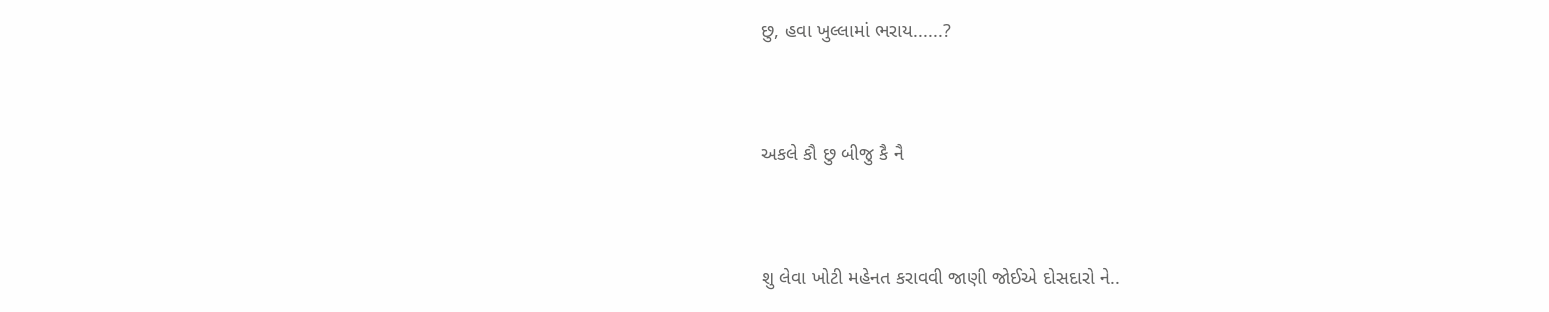છુ, હવા ખુલ્લામાં ભરાય......?


અકલે કૌ છુ બીજુ કૈ નૈ


શુ લેવા ખોટી મહેનત કરાવવી જાણી જોઈએ દોસદારો ને..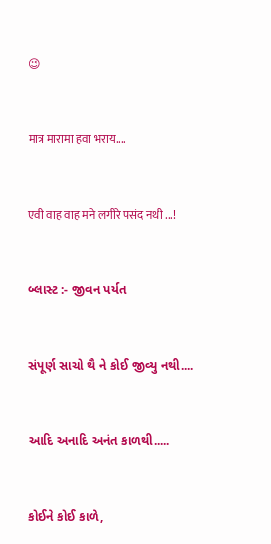😉


मात्र मारामा हवा भराय....


एवी वाह वाह मने लगीरे पसंद नथी ...!


બ્લાસ્ટ :- જીવન પર્યત


સંપૂર્ણ સાચો થૈ ને કોઈ જીવ્યુ નથી....


આદિ અનાદિ અનંત કાળથી.....


કોઈને કોઈ કાળે,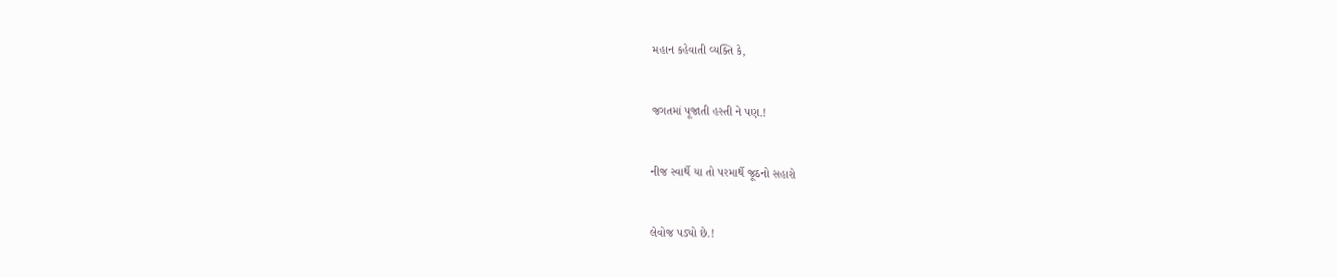મહાન કહેવાતી વ્યક્તિ કે,


જગતમાં પૂજાતી હસ્તી ને પણ.!


નીજ સ્વાર્થે યા તો પરમાર્થે જૂઠનો સહારો


લેવોજ પડ્યો છે.!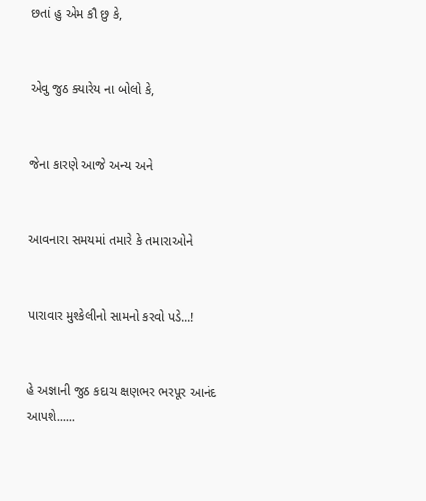છતાં હુ એમ કૌ છુ કે,


એવુ જુઠ ક્યારેય ના બોલો કે,


જેના કારણે આજે અન્ય અને


આવનારા સમયમાં તમારે કે તમારાઓને


પારાવાર મુશ્કેલીનો સામનો કરવો પડે...!


હે અજ્ઞાની જુઠ કદાચ ક્ષણભર ભરપૂર આનંદ આપશે......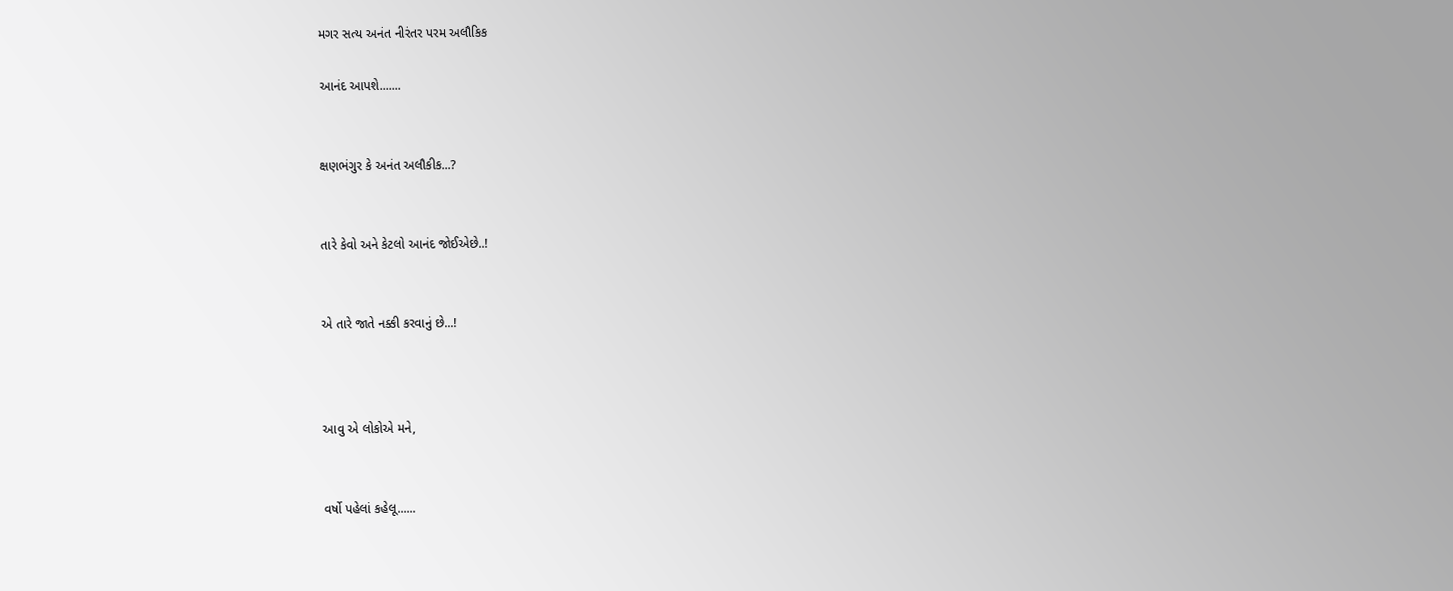મગર સત્ય અનંત નીરંતર પરમ અલૌકિક

આનંદ આપશે.......


ક્ષણભંગુર કે અનંત અલૌકીક...?


તારે કેવો અને કેટલો આનંદ જોઈએછે..!


એ તારે જાતે નક્કી કરવાનું છે...!



આવુ એ લોકોએ મને,


વર્ષો પહેલાં કહેલૂ......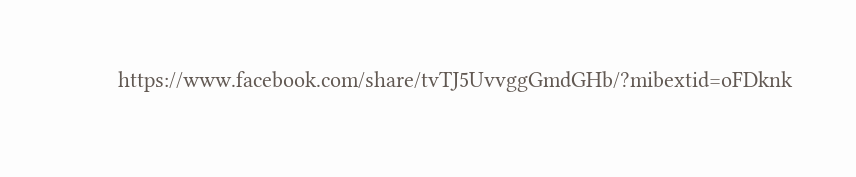https://www.facebook.com/share/tvTJ5UvvggGmdGHb/?mibextid=oFDknk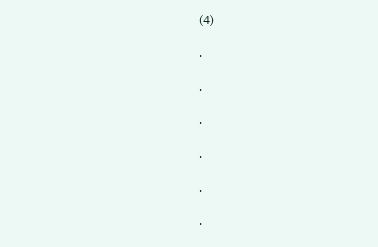(4)

.

.

.

.

.

.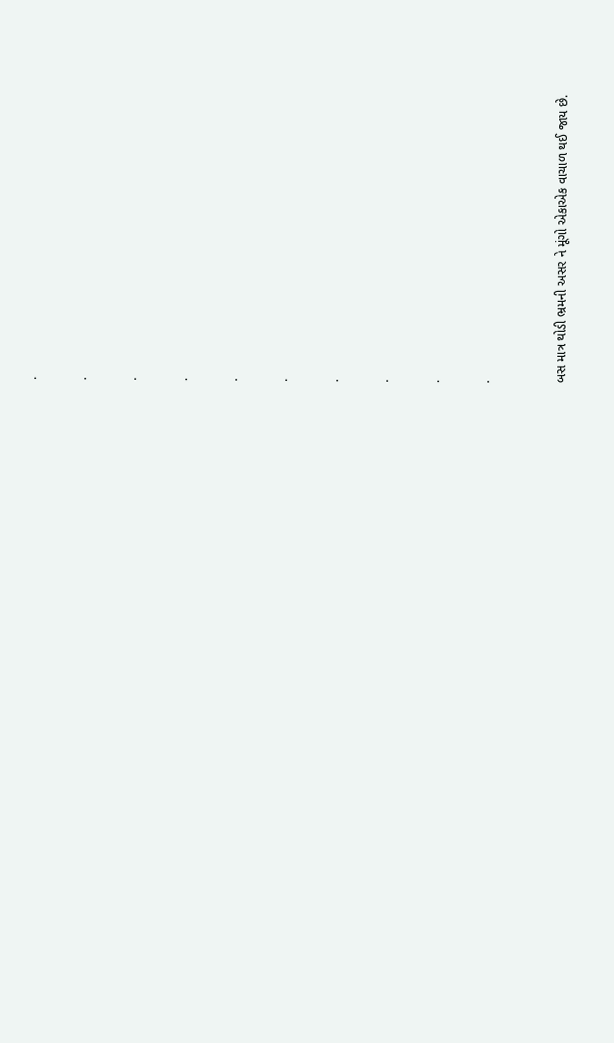.

.

.

.

.

.

.

.

.

.


બસ માત્ર થોડી ભ્રમની અસર ને મૂંગો એકાએક વાચાળ થઈ જાય છે.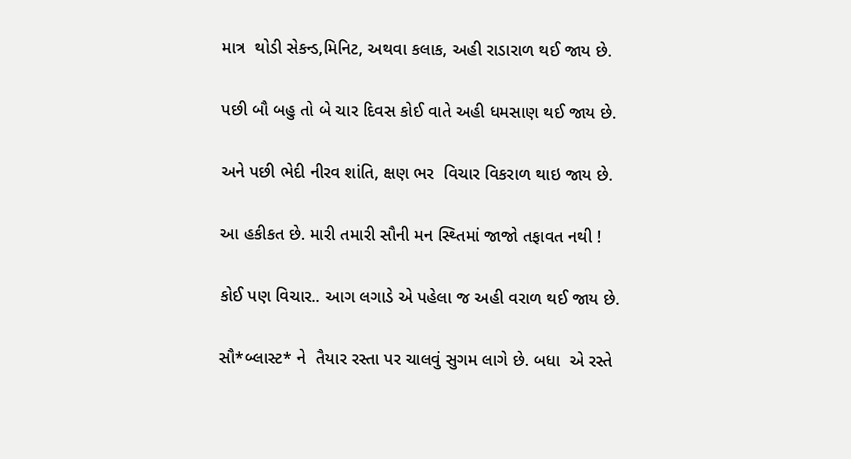માત્ર  થોડી સેકન્ડ,મિનિટ, અથવા કલાક, અહી રાડારાળ થઈ જાય છે.

પછી બૌ બહુ તો બે ચાર દિવસ કોઈ વાતે અહી ધમસાણ થઈ જાય છે.

અને પછી ભેદી નીરવ શાંતિ, ક્ષણ ભર  વિચાર વિકરાળ થાઇ જાય છે.

આ હકીકત છે. મારી તમારી સૌની મન સ્થ્તિમાં જાજો તફાવત નથી !

કોઈ પણ વિચાર.. આગ લગાડે એ પહેલા જ અહી વરાળ થઈ જાય છે.

સૌ*બ્લાસ્ટ* ને  તૈયાર રસ્તા પર ચાલવું સુગમ લાગે છે. બધા  એ રસ્તે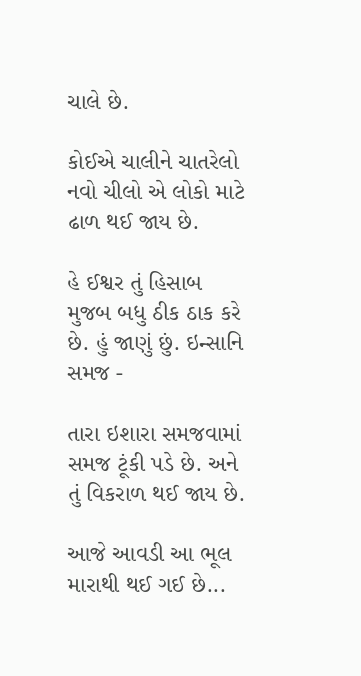ચાલે છે.

કોઈએ ચાલીને ચાતરેલો નવો ચીલો એ લોકો માટે ઢાળ થઈ જાય છે.

હે ઈશ્વર તું હિસાબ મુજબ બધુ ઠીક ઠાક કરે છે. હું જાણું છું. ઇન્સાનિ સમજ -

તારા ઇશારા સમજવામાં સમજ ટૂંકી પડે છે. અને તું વિકરાળ થઈ જાય છે.

આજે આવડી આ ભૂલ મારાથી થઈ ગઈ છે...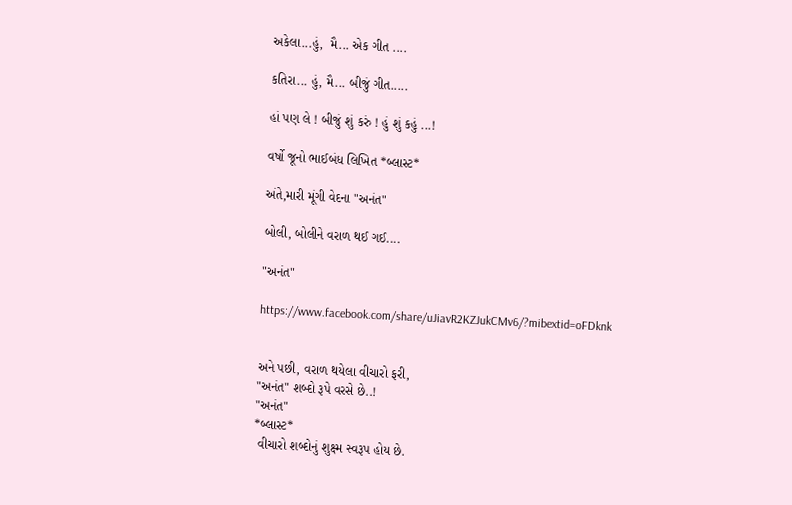અકેલા...હું,  મૈ... એક ગીત ....

કતિરા... હું, મૈ... બીજું ગીત.....

હાં પણ લે ! બીજું શું કરું ! હું શું કહું ...!

વર્ષો જૂનો ભાઈબંધ લિખિત *બ્લાસ્ટ*

અંતે,મારી મૂંગી વેદના "અનંત"

બોલી, બોલીને વરાળ થઈ ગઈ....

"અનંત"

https://www.facebook.com/share/uJiavR2KZJukCMv6/?mibextid=oFDknk


અને પછી, વરાળ થયેલા વીચારો ફરી,
"અનંત" શબ્દો રૂપે વરસે છે..!
"અનંત"
*બ્લાસ્ટ*
 વીચારો શબ્દોનું શુક્ષ્મ સ્વરૂપ હોય છે.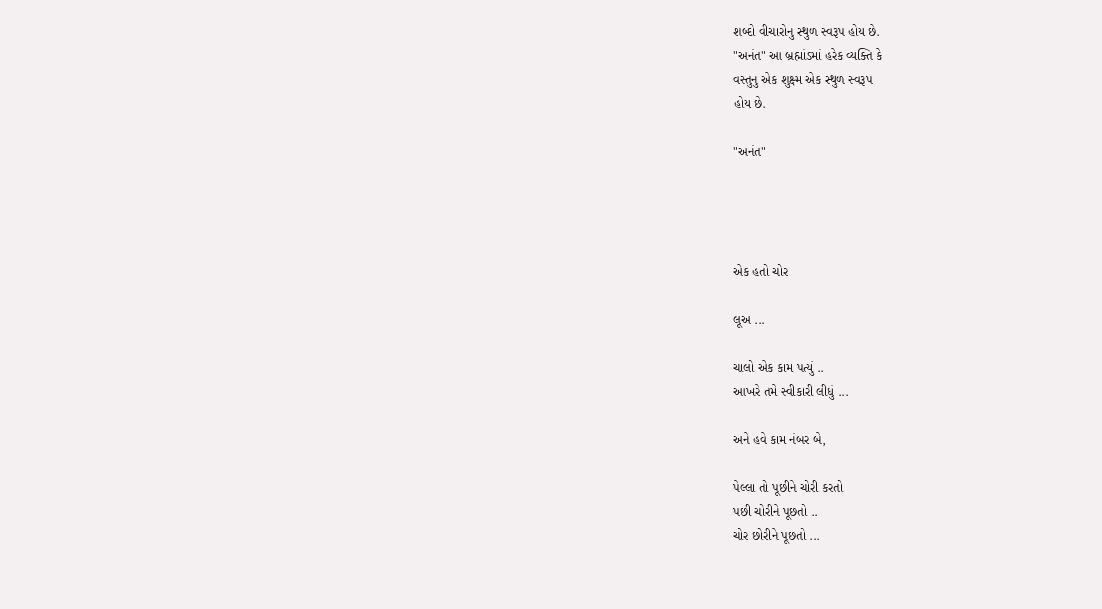શબ્દો વીચારોનુ સ્થુળ સ્વરૂપ હોય છે.
"અનંત" આ બ્રહ્માંડમાં હરેક વ્યક્તિ કે
વસ્તુનુ એક શુક્ષ્મ એક સ્થુળ સ્વરૂપ
હોય છે.

"અનંત"




એક હતો ચોર

લૂઅ ...

ચાલો એક કામ પત્યું ..
આખરે તમે સ્વીકારી લીધું ...

અને હવે કામ નંબર બે,

પેલ્લા તો પૂછીને ચોરી કરતો
પછી ચોરીને પૂછતો ..
ચોર છોરીને પૂછતો ...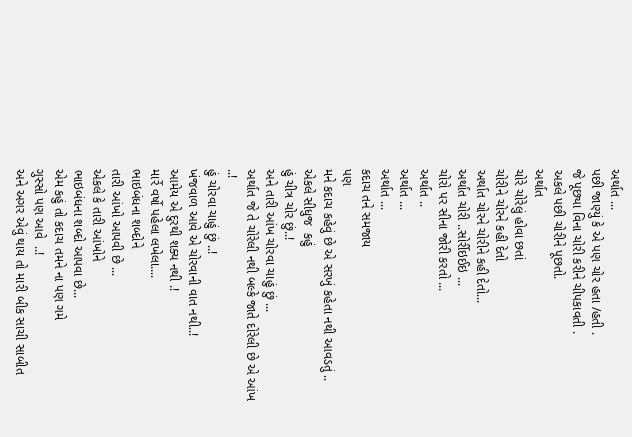અર્થાત ...
પછી જાણ્યું કે એ પણ ચોર હતા /હતી .
જે પૂછ્યા વિના ચોરી કરીને ચીપકાવતી .
અકલે પછી ચોરીને પૂછતો.
અર્થાત
ચોરે ચોરેલું હોવા છતાં
ચોરીને ચોરને કહી દેતો
અર્થાત ચોરને ચોરીને કહી દેતો...
અર્થાત ચોરી ..સોર્રીઇઈઇ ...
ચોરો પર સીના જોરી કરતો ...
અર્થાત ..
અર્થાત ...
અર્થાત ...
કદાચ તને સમજાય
પણ
મને કદાચ કહેવું છે એ સરખું કહેતા નથી આવડતું ..
એકલે સીધુજ  કહું
હું ચીત્ર ચોર છું..!
અને તારી આંખ ચોરવા ચાહું છું ...
અર્થાત જે તે ચોરેલી નથી બલ્કે જાતે દોરેલી છે એ આંખ ..!
હું ચોરવા ચાહું છું ..!
ખંજવાળ આવે એ ચોરવાની વાત નથી..!
આમેય એ દુરથી શક્ય નથી .!
માર્રે વર્ષો પહેલા લખેલા....
ભાઇબંધના શબ્દોને
તારી આંખો આપવી છે ...
એકલે કે તારી આંખોને
ભાઇબંધના શબ્દો આપવા છે...
એમ કહું તો કદાચ તમને ના પણ ગમે
ગુસ્સો પણ આવે  ..!
અને અગર એવું થાય તો મારી બીક સાચી સાબીત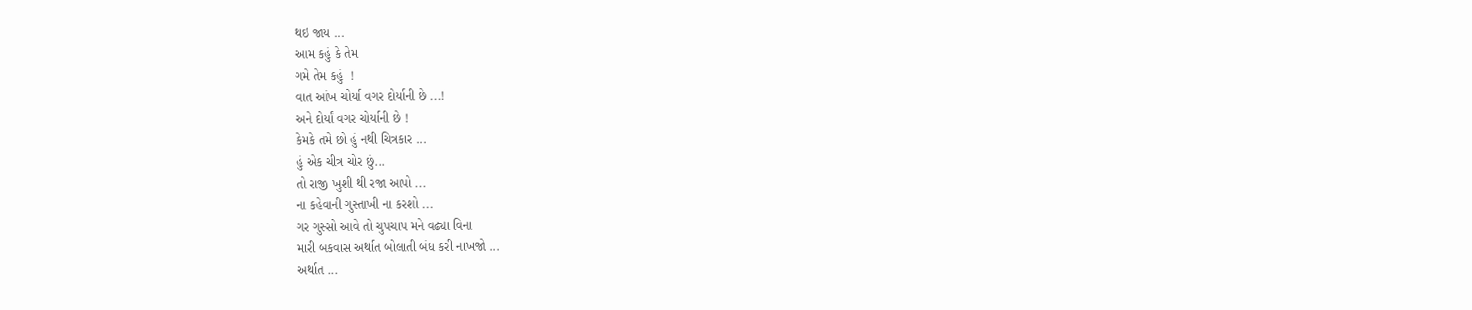થઇ જાય ...
આમ કહું કે તેમ
ગમે તેમ કહું  !
વાત આંખ ચોર્યા વગર દોર્યાની છે ...!
અને દોર્યાં વગર ચોર્યાની છે !
કેમકે તમે છો હું નથી ચિત્રકાર ...
હું એક ચીત્ર ચોર છું...
તો રાજી ખુશી થી રજા આપો ...
ના કહેવાની ગુસ્તાખી ના કરશો ...
ગર ગુસ્સો આવે તો ચુપચાપ મને વઢ્યા વિના
મારી બકવાસ અર્થાત બોલાતી બંધ કરી નાખજો ...
અર્થાત ...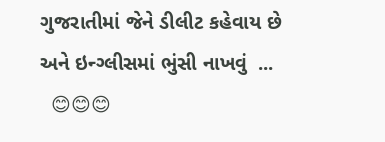ગુજરાતીમાં જેને ડીલીટ કહેવાય છે
અને ઇન્ગ્લીસમાં ભુંસી નાખવું  ...
  😊😊😊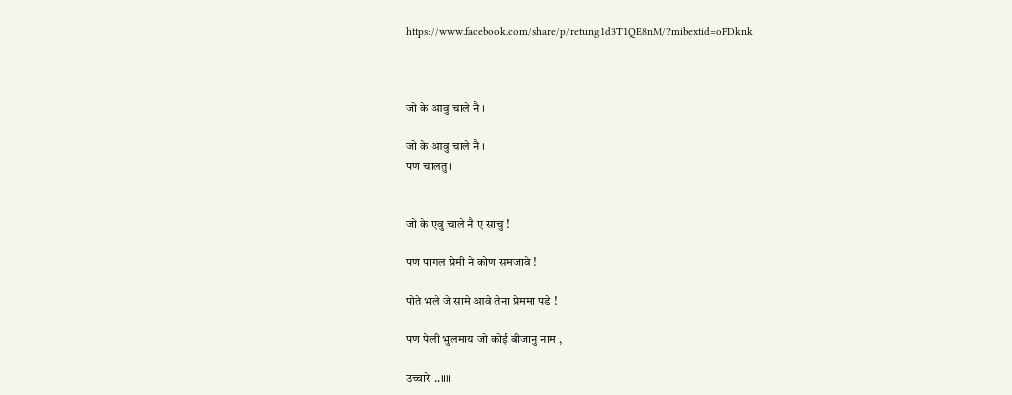https://www.facebook.com/share/p/retung1d3T1QE8nM/?mibextid=oFDknk



जो के आवु चाले नै ।

जो के आवु चाले नै ।
पण चालतु।


जो के एवु चाले नै ए साचु !

पण पागल प्रेमी ने कोण समजावे !

पोते भले जे सामे आवे तेना प्रेममा पडे !

पण पेली भुलमाय जो कोई बीजानु नाम ,

उच्चारे ..॥॥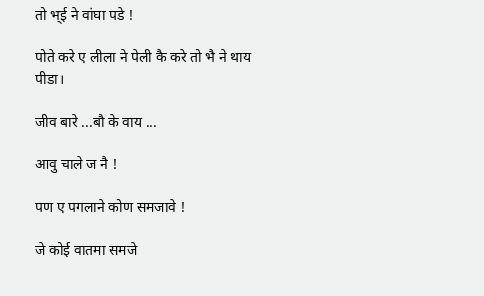तो भ्ई ने वांघा पडे !

पोते करे ए लीला ने पेली कै करे तो भै ने थाय पीडा।

जीव बारे ...बौ के वाय ...

आवु चाले ज नै !

पण ए पगलाने कोण समजावे !

जे कोई वातमा समजे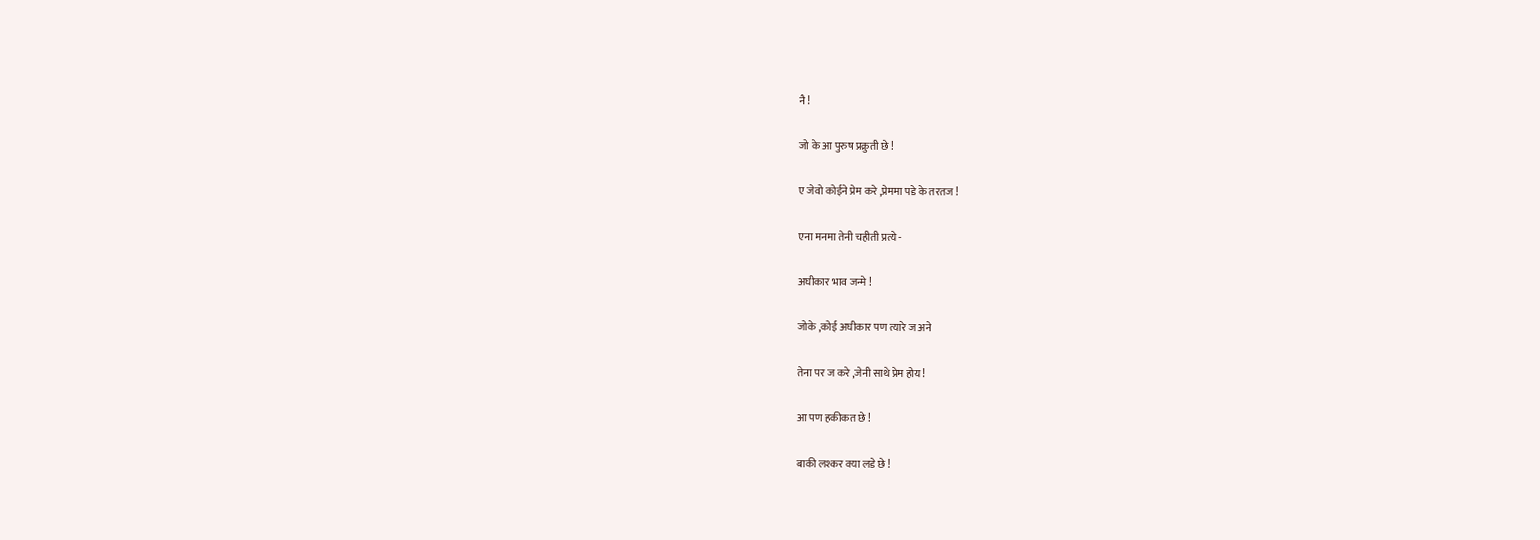नै !

जो के आ पुरुष प्रक्रुती छे !

ए जेवो कोईने प्रेम करे ,प्रेममा पडे के तरतज !

एना मनमा तेनी चहीती प्रत्ये -

अघीकार भाव जन्मे !

जोके ,कोई अघीकार पण त्यारे ज अने

तेना पर ज करे ,जेनी साथे प्रेम होय !

आ पण हकीकत छे !

बाकी लश्कर क्या लडे छे !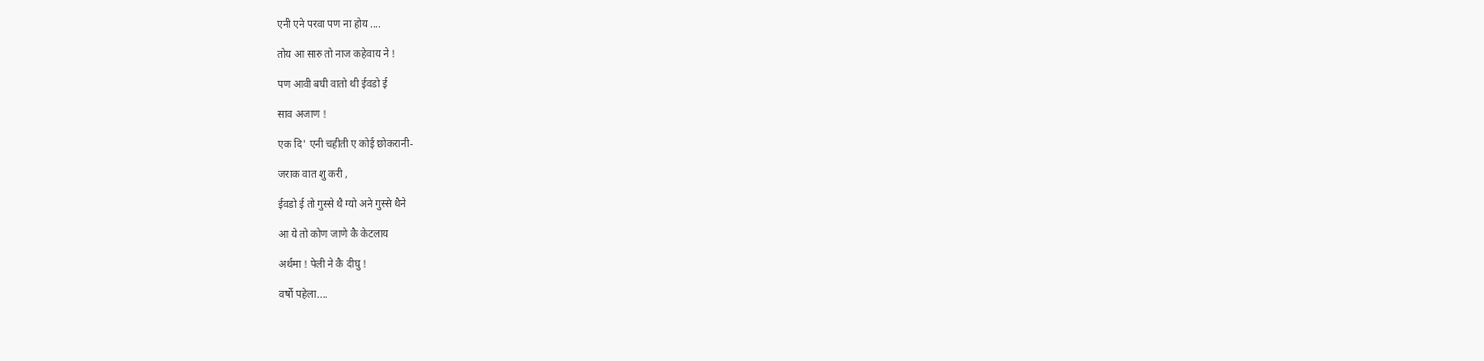एनी एने परवा पण ना होय ....

तोय आ सारु तो नाज कहेवाय ने !

पण आवी बघी वातो थी ईवडो ई

साव अजाण !

एक दि' एनी चहीती ए कोई छोकरानी-

जराक वात शु करी ,

ईवडो ई तो गुस्से थै ग्यो अने गुस्से थैने

आ ये तो कोण जाणे कै केटलाय

अर्थमा ! पेली ने कै दीघु !

वर्षो पहेला....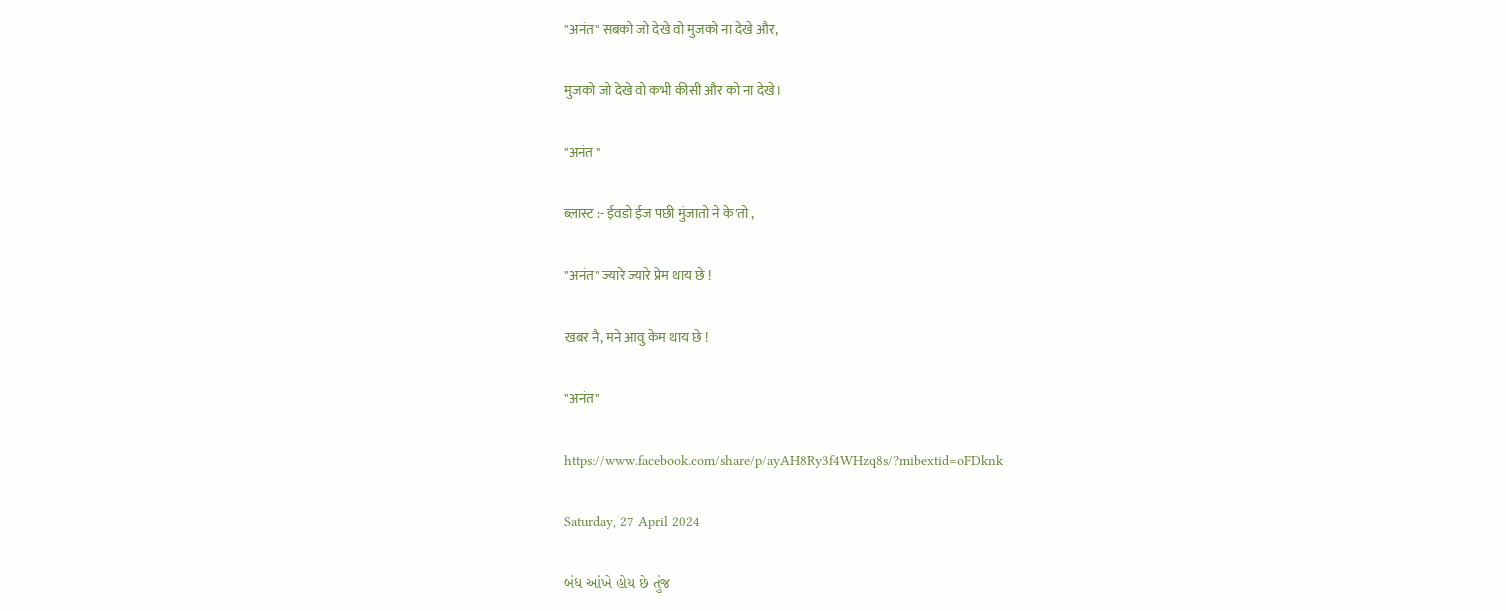"अनंत" सबको जो देखे वो मुजको ना देखे और,

मुजको जो देखे वो कभी कीसी और को ना देखे।

"अनंत "

ब्लास्ट :- ईवडो ईज पछी मुंजातो ने के'तो ,

"अनंत" ज्यारे ज्यारे प्रेम थाय छे !

खबर नै, मने आवु केम थाय छे !

"अनंत"

https://www.facebook.com/share/p/ayAH8Ry3f4WHzq8s/?mibextid=oFDknk

Saturday, 27 April 2024

બંધ આંખે હોય છે તુંજ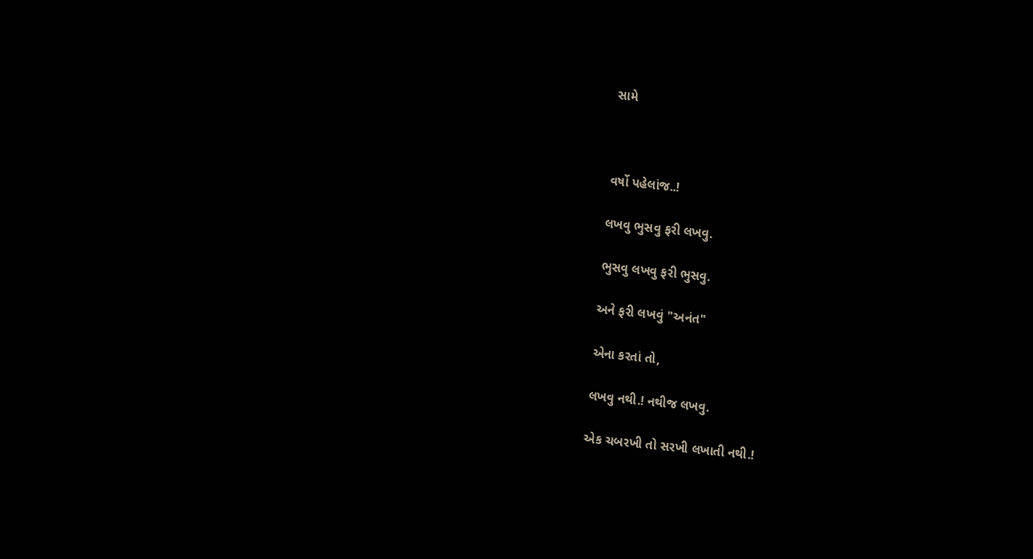સામે



વર્ષો પહેલાંજ..!

લખવુ ભુસવુ ફરી લખવુ.

ભુસવુ લખવુ ફરી ભુસવુ.

અને ફરી લખવું "અનંત"

એના કરતાં તો,

લખવુ નથી.! નથીજ લખવુ.

એક ચબરખી તો સરખી લખાતી નથી.!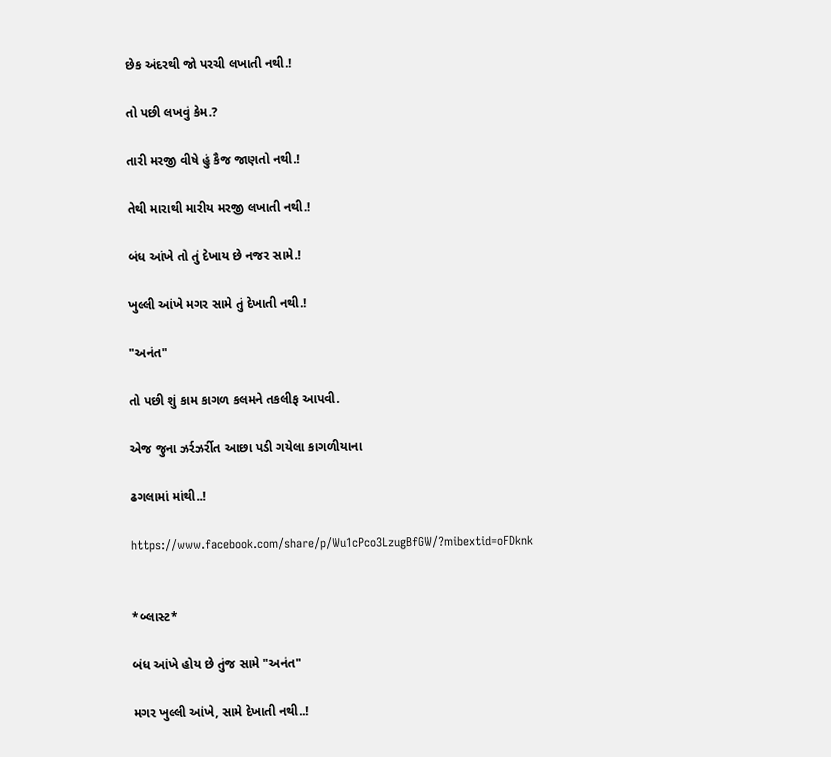છેક અંદરથી જો પરચી લખાતી નથી.!

તો પછી લખવું કેમ.?

તારી મરજી વીષે હું કૈજ જાણતો નથી.!

તેથી મારાથી મારીય મરજી લખાતી નથી.!

બંધ આંખે તો તું દેખાય છે નજર સામે.!

ખુલ્લી આંખે મગર સામે તું દેખાતી નથી.!

"અનંત"

તો પછી શું કામ કાગળ કલમને તકલીફ આપવી.

એજ જુના ઝર્રઝર્રીત આછા પડી ગયેલા કાગળીયાના

ઢગલામાં માંથી..!

https://www.facebook.com/share/p/Wu1cPco3LzugBfGW/?mibextid=oFDknk


*બ્લાસ્ટ*

બંધ આંખે હોય છે તુંજ સામે "અનંત"

મગર ખુલ્લી આંખે, સામે દેખાતી નથી..!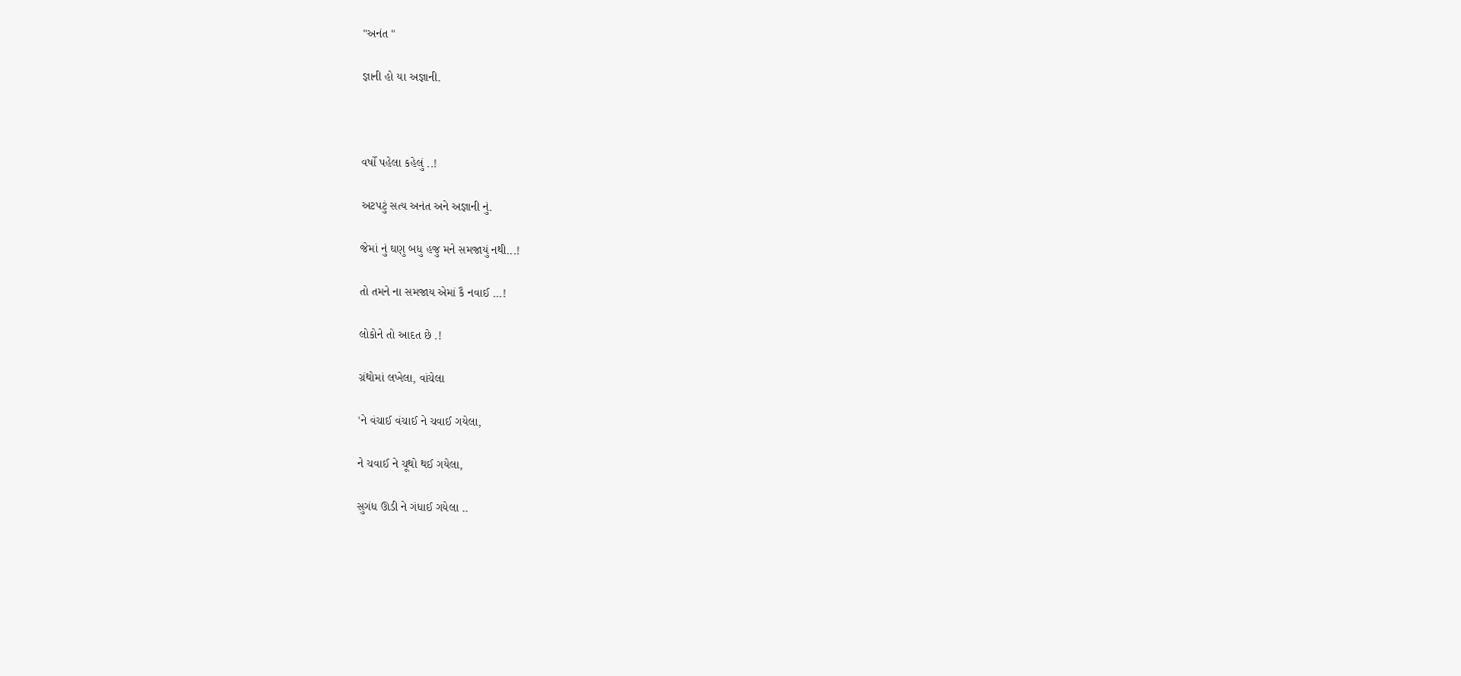"અનંત "

જ્ઞાની હો યા અજ્ઞાની.



વર્ષો પહેલા કહેલું ..!

અટપટું સત્ય અનંત અને અજ્ઞાની નું.

જેમાં નું ઘણુ બધુ હજુ મને સમજાયું નથી...!

તો તમને ના સમજાય એમાં કૈ નવાઈ ...!

લોકોને તો આદત છે .!

ગ્રંથોમાં લખેલા, વાંચેલા

'ને વંચાઈ વંચાઈ ને ચવાઈ ગયેલા,

ને ચવાઈ ને ચૂથો થઈ ગયેલા,

સુગંધ ઊડી ને ગંધાઈ ગયેલા ..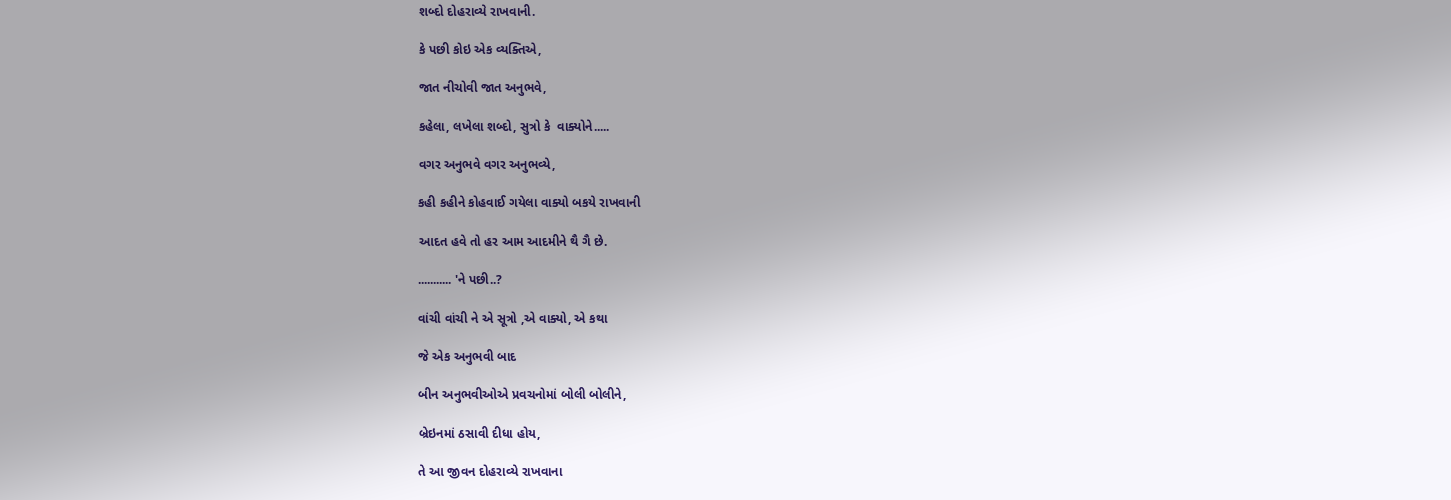શબ્દો દોહરાવ્યે રાખવાની.

કે પછી કોઇ એક વ્યક્તિએ,

જાત નીચોવી જાત અનુભવે,

કહેલા, લખેલા શબ્દો, સુત્રો કે  વાક્યોને.....

વગર અનુભવે વગર અનુભવ્યે,

કહી કહીને કોહવાઈ ગયેલા વાક્યો બકયે રાખવાની

આદત હવે તો હર આમ આદમીને થૈ ગૈ છે.

........... 'ને પછી..?

વાંચી વાંચી ને એ સૂત્રો ,એ વાક્યો, એ કથા

જે એક અનુભવી બાદ

બીન અનુભવીઓએ પ્રવચનોમાં બોલી બોલીને,

બ્રેઇનમાં ઠસાવી દીધા હોય,

તે આ જીવન દોહરાવ્યે રાખવાના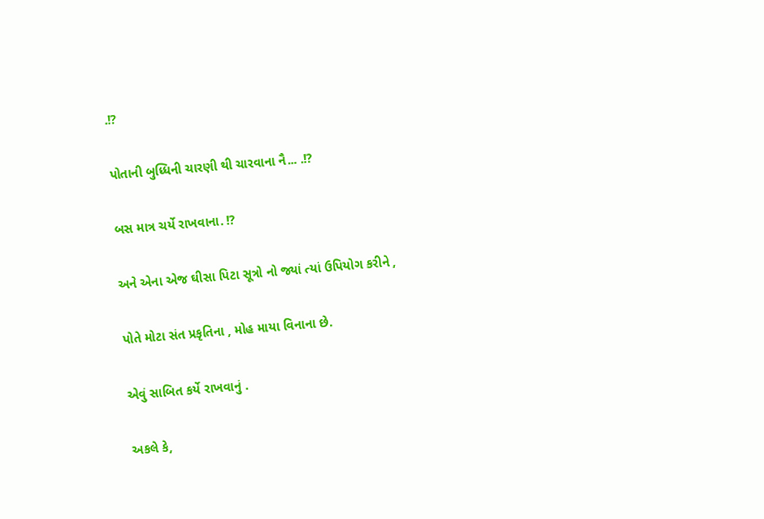.!?

પોતાની બુધ્ધિની ચારણી થી ચારવાના નૈ... .!?

બસ માત્ર ચર્યે રાખવાના. !?

અને એના એજ ઘીસા પિટા સૂત્રો નો જ્યાં ત્યાં ઉપિયોગ કરીને ,

પોતે મોટા સંત પ્રકૃતિના , મોહ માયા વિનાના છે.

એવું સાબિત કર્યે રાખવાનું .

અકલે કે,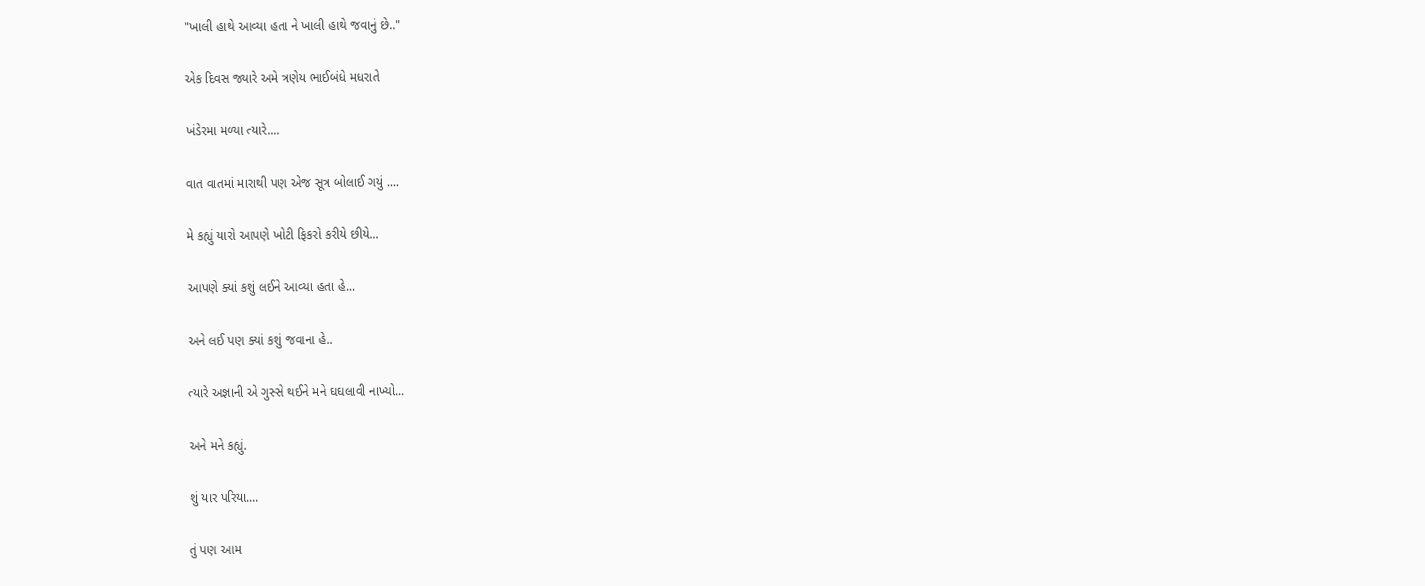"ખાલી હાથે આવ્યા હતા ને ખાલી હાથે જવાનું છે.."

એક દિવસ જ્યારે અમે ત્રણેય ભાઈબંધે મધરાતે

ખંડેરમા મળ્યા ત્યારે....

વાત વાતમાં મારાથી પણ એજ સૂત્ર બોલાઈ ગયું ....

મે કહ્યું યારો આપણે ખોટી ફિકરો કરીયે છીયે...

આપણે ક્યાં કશું લઈને આવ્યા હતા હે...

અને લઈ પણ ક્યાં કશું જવાના હે..

ત્યારે અજ્ઞાની એ ગુસ્સે થઈને મને ઘઘલાવી નાખ્યો...

અને મને કહ્યું.

શું યાર પરિયા....

તું પણ આમ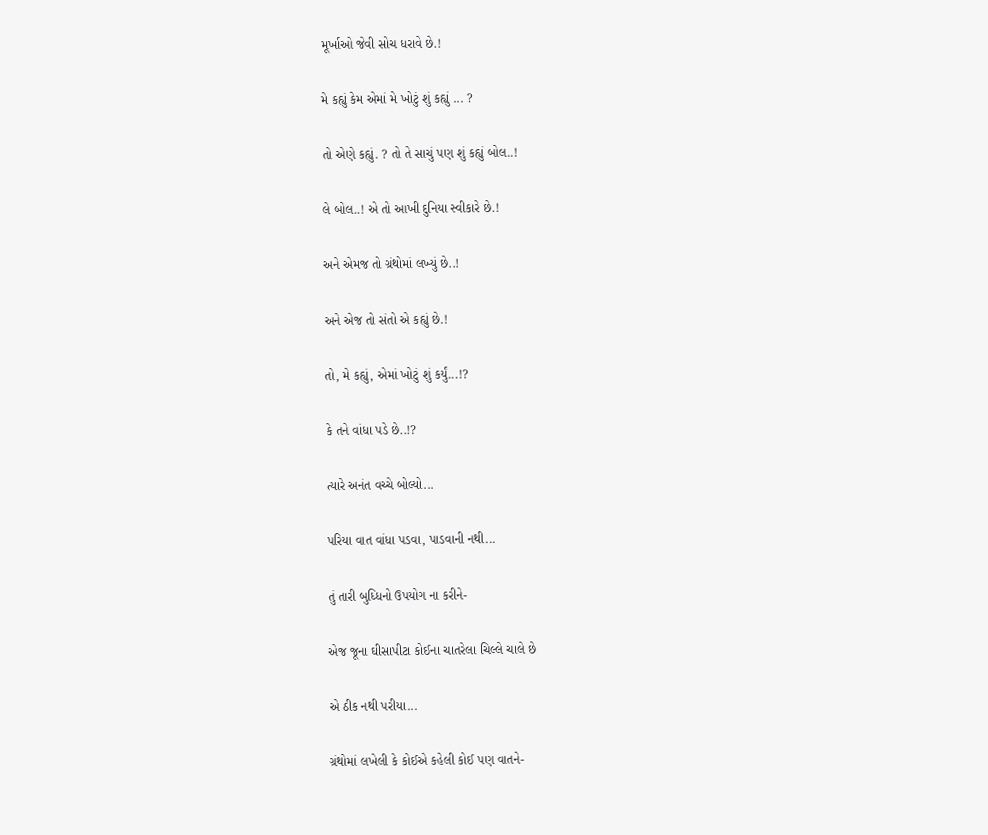મૂર્ખાઓ જેવી સોચ ધરાવે છે.!

મે કહ્યું કેમ એમાં મે ખોટું શું કહ્યું ... ?

તો એણે કહ્યું. ? તો તે સાચું પણ શું કહ્યું બોલ..!

લે બોલ..! એ તો આખી દુનિયા સ્વીકારે છે.!

અને એમજ તો ગ્રંથોમાં લખ્યું છે..!

અને એજ તો સંતો એ કહ્યું છે.!

તો, મે કહ્યું, એમાં ખોટું શું કર્યું...!?

કે તને વાંધા પડે છે..!?

ત્યારે અનંત વચ્ચે બોલ્યો...

પરિયા વાત વાંધા પડવા, પાડવાની નથી...

તું તારી બુધ્ધિનો ઉપયોગ ના કરીને-

એજ જૂના ઘીસાપીટા કોઈના ચાતરેલા ચિલ્લે ચાલે છે

એ ઠીક નથી પરીયા...

ગ્રંથોમાં લખેલી કે કોઈએ કહેલી કોઈ પણ વાતને-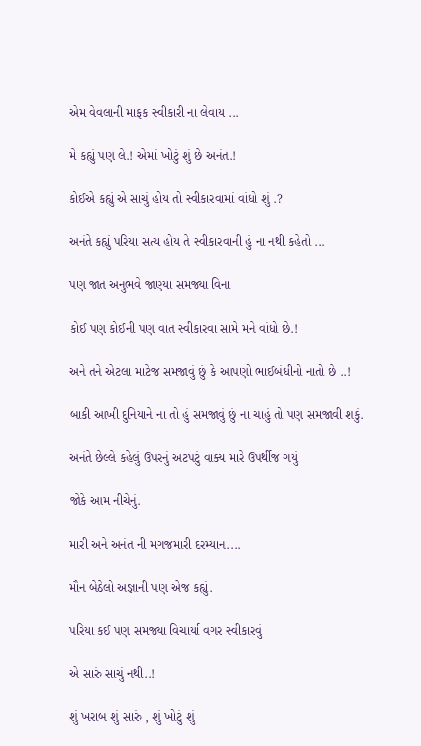એમ વેવલાની માફક સ્વીકારી ના લેવાય ...

મે કહ્યું પણ લે.! એમાં ખોટું શું છે અનંત.!

કોઈએ કહ્યું એ સાચું હોય તો સ્વીકારવામાં વાંધો શું .?

અનંતે કહ્યું પરિયા સત્ય હોય તે સ્વીકારવાની હું ના નથી કહેતો ...

પણ જાત અનુભવે જાણ્યા સમજ્યા વિના

કોઈ પણ કોઈની પણ વાત સ્વીકારવા સામે મને વાંધો છે.!

અને તને એટલા માટેજ સમજાવું છું કે આપણો ભાઈબંધીનો નાતો છે ..!

બાકી આખી દુનિયાને ના તો હું સમજાવું છું ના ચાહું તો પણ સમજાવી શકું.

અનંતે છેલ્લે કહેલું ઉપરનું અટપટું વાક્ય મારે ઉપર્થીજ ગયું

જોકે આમ નીચેનું.

મારી અને અનંત ની મગજમારી દરમ્યાન....

મૌન બેઠેલો અજ્ઞાની પણ એજ કહ્યું.

પરિયા કઈ પણ સમજ્યા વિચાર્યા વગર સ્વીકારવું

એ સારું સાચું નથી..!

શું ખરાબ શું સારું , શું ખોટું શું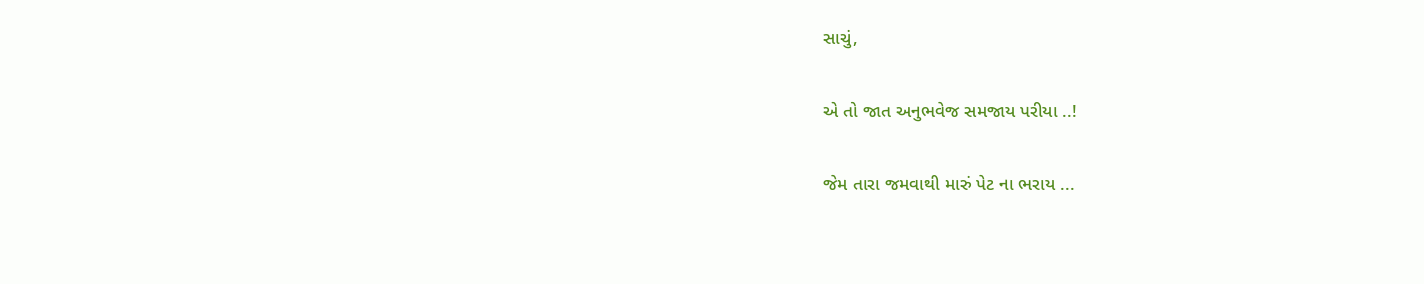સાચું,

એ તો જાત અનુભવેજ સમજાય પરીયા ..!

જેમ તારા જમવાથી મારું પેટ ના ભરાય ...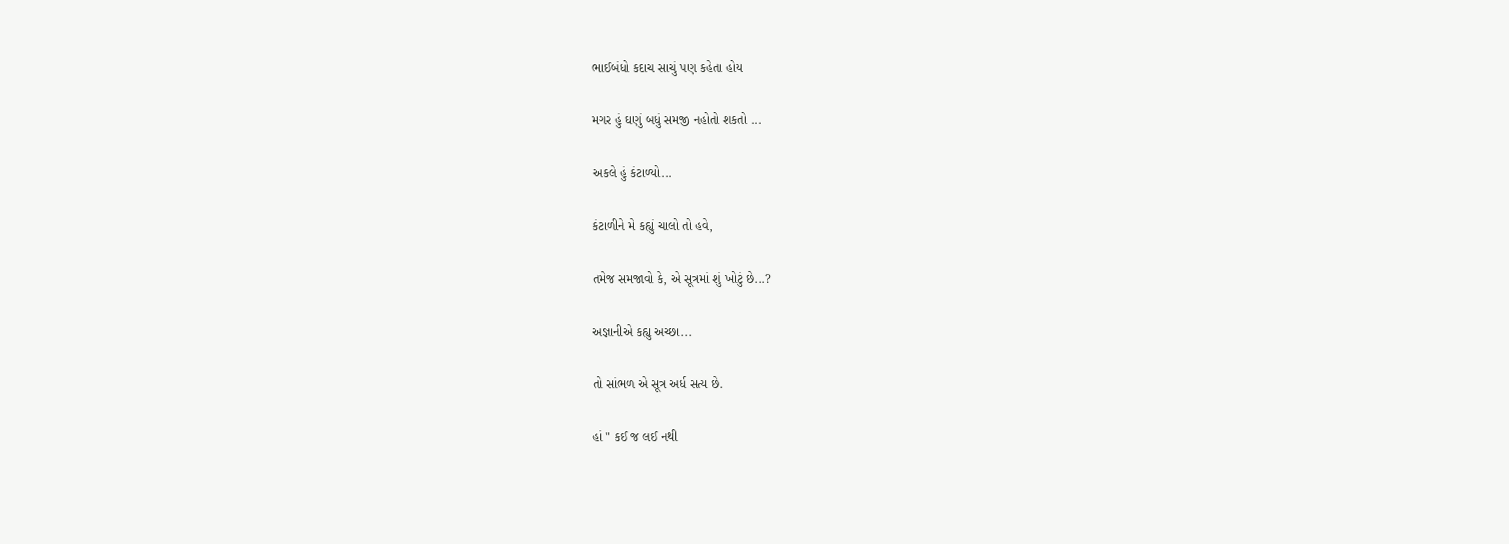ભાઈબંધો કદાચ સાચું પણ કહેતા હોય

મગર હું ઘણું બધું સમજી નહોતો શકતો ...

અકલે હું કંટાળ્યો...

કંટાળીને મે કહ્યું ચાલો તો હવે,

તમેજ સમજાવો કે, એ સૂત્રમાં શું ખોટું છે...?

અજ્ઞાનીએ કહ્યુ અચ્છા...

તો સાંભળ એ સૂત્ર અર્ધ સત્ય છે.

હાં " કઈ જ લઈ નથી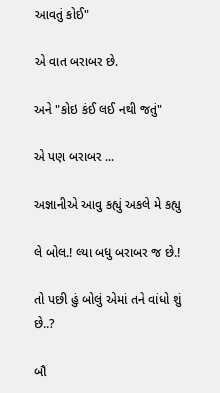આવતું કોઈ"

એ વાત બરાબર છે.

અને "કોઇ કંઈ લઈ નથી જતું"

એ પણ બરાબર ...

અજ્ઞાનીએ આવુ કહ્યું અકલે મે કહ્યુ

લે બોલ.! લ્યા બધુ બરાબર જ છે.!

તો પછી હું બોલું એમાં તને વાંધો શું છે..?

બૌ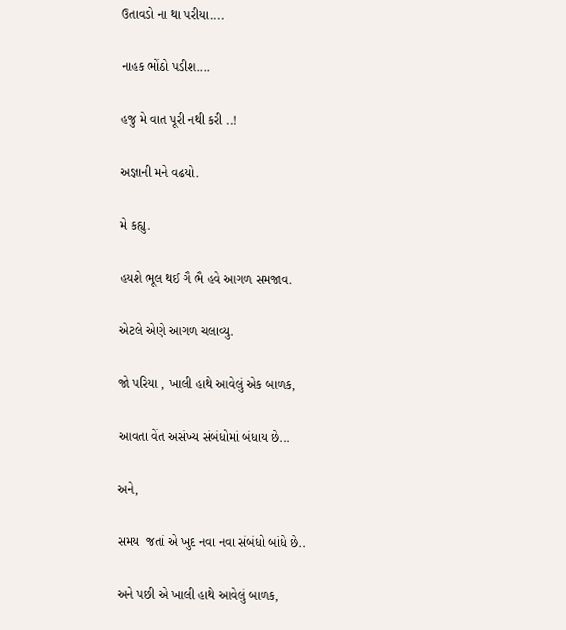ઉતાવડો ના થા પરીયા....

નાહક ભોંઠો પડીશ....

હજુ મે વાત પૂરી નથી કરી ..!

અજ્ઞાની મને વઢયો.

મે કહ્યુ.

હયશે ભૂલ થઈ ગૈ ભૈ હવે આગળ સમજાવ.

એટલે એણે આગળ ચલાવ્યુ.

જો પરિયા , ખાલી હાથે આવેલું એક બાળક,

આવતા વેંત અસંખ્ય સંબંધોમાં બંધાય છે...

અને,

સમય  જતાં એ ખુદ નવા નવા સંબંધો બાંધે છે..

અને પછી એ ખાલી હાથે આવેલું બાળક,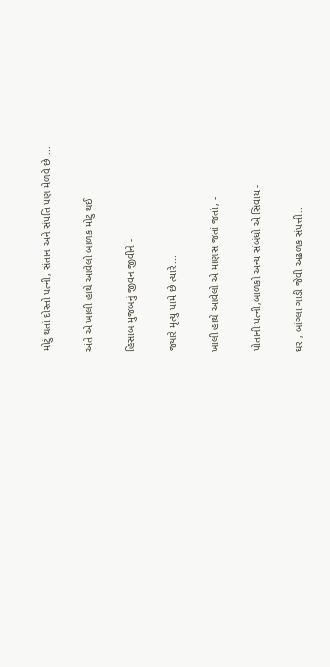મોટું થતાં દોસ્તો પત્ની, સંતાન અને સંપતિ પણ મેળવે છે ...

અંતે એ ખાલી હાથે આવેલો બાળક મોટુ થઈ

હિસાબ મુજબનું જીવન જીવીને -

જ્યારે મૃત્યુ પામે છે ત્યારે...

ખાલી હાથે આવેલો એ માણસ જતાં જતાં, -

પોતાની પત્ની,બાળકો અન્ય સંબંધો એ સિવાય -

ઘર , બાંગ્લા ગાડી જેવી અઢળક સંપત્તી..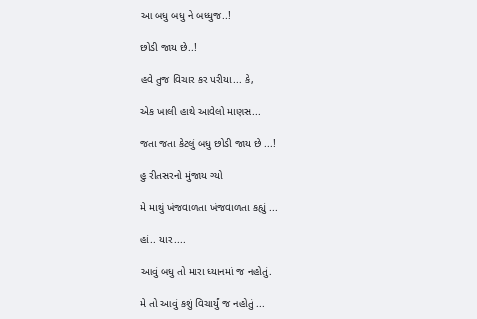આ બધુ બધુ ને બધ્ધુજ..!

છોડી જાય છે..!

હવે તુજ વિચાર કર પરીયા... કે,

એક ખાલી હાથે આવેલો માણસ...

જતા જતા કેટલું બધુ છોડી જાય છે ...!

હુ રીતસરનો મુંજાય ગ્યો

મે માથું ખંજવાળતા ખંજવાળતા કહ્યું ...

હાં.. યાર....

આવું બધુ તો મારા ધ્યાનમાં જ નહોતું.

મે તો આવું કશું વિચાર્યું જ નહોતું ...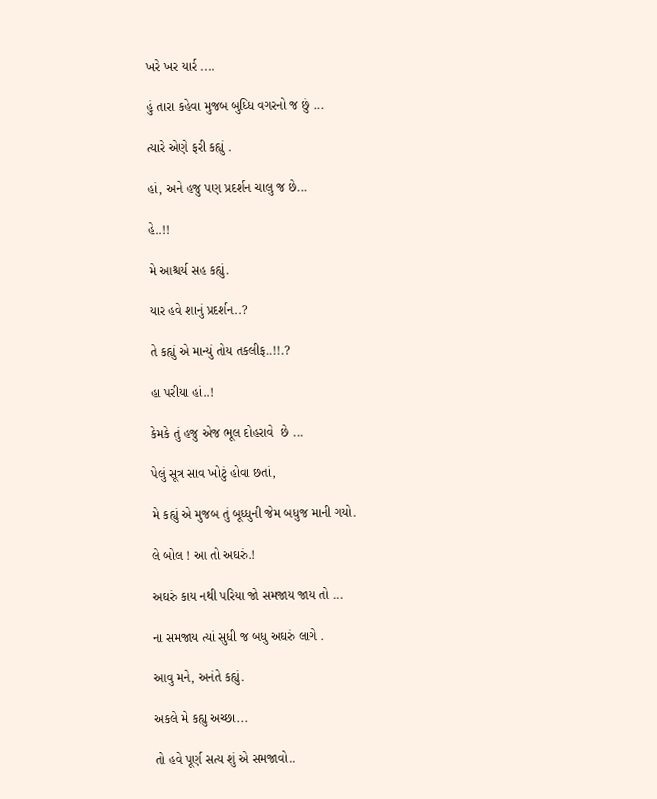ખરે ખર યાર્ર ....

હું તારા કહેવા મુજબ બુધ્ધિ વગરનો જ છું ...

ત્યારે એણે ફરી કહ્યું .

હાં, અને હજુ પણ પ્રદર્શન ચાલુ જ છે...

હે..!!

મે આશ્ચર્ય સહ કહ્યું.

યાર હવે શાનું પ્રદર્શન..?

તે કહ્યું એ માન્યું તોય તકલીફ..!!.?

હા પરીયા હાં..!

કેમકે તું હજુ એજ ભૂલ દોહરાવે  છે ...

પેલું સૂત્ર સાવ ખોટું હોવા છતાં,

મે કહ્યું એ મુજબ તું બૂધ્ધુની જેમ બધુજ માની ગયો.

લે બોલ ! આ તો અઘરું.!

અઘરું કાય નથી પરિયા જો સમજાય જાય તો ...

ના સમજાય ત્યાં સુધી જ બધુ અઘરું લાગે .

આવુ મને, અનંતે કહ્યું.

અકલે મે કહ્યુ અચ્છા...

તો હવે પૂર્ણ સત્ય શું એ સમજાવો..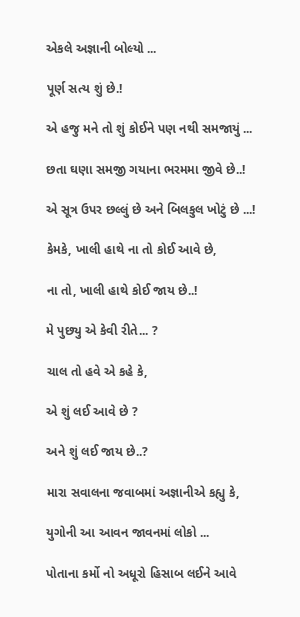એકલે અજ્ઞાની બોલ્યો ...

પૂર્ણ સત્ય શું છે.!

એ હજુ મને તો શું કોઈને પણ નથી સમજાયું ...

છતા ઘણા સમજી ગયાના ભરમમા જીવે છે..!

એ સૂત્ર ઉપર છલ્લું છે અને બિલકુલ ખોટું છે ...!

કેમકે, ખાલી હાથે ના તો કોઈ આવે છે,

ના તો, ખાલી હાથે કોઈ જાય છે..!

મે પુછ્યુ એ કેવી રીતે... ?

ચાલ તો હવે એ કહે કે,

એ શું લઈ આવે છે ?

અને શું લઈ જાય છે..?

મારા સવાલના જવાબમાં અજ્ઞાનીએ કહ્યુ કે,

યુગોની આ આવન જાવનમાં લોકો ...

પોતાના કર્મો નો અધૂરો હિસાબ લઈને આવે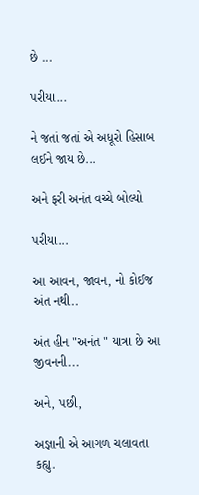છે ...

પરીયા...

ને જતાં જતાં એ અધૂરો હિસાબ લઈને જાય છે...

અને ફરી અનંત વચ્ચે બોલ્યો

પરીયા...

આ આવન, જાવન, નો કોઈજ અંત નથી..

અંત હીન "અનંત " યાત્રા છે આ જીવનની...

અને, પછી,

અજ્ઞાની એ આગળ ચલાવતા કહ્યુ.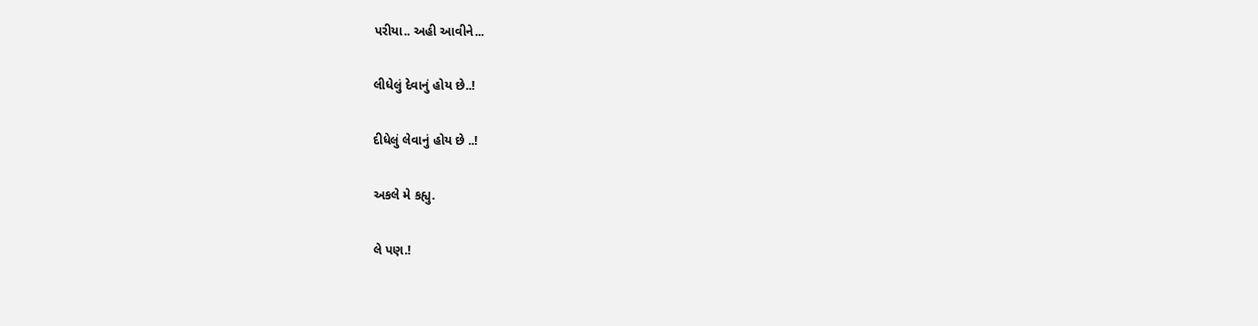પરીયા.. અહી આવીને...

લીધેલું દેવાનું હોય છે..!

દીધેલું લેવાનું હોય છે ..!

અકલે મે કહ્યુ.

લે પણ.!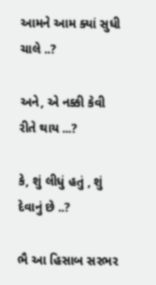આમને આમ ક્યાં સુધી ચાલે ..?

અને, એ નક્કી કેવી રીતે થાય ...?

કે, શું લીધું હતું , શું દેવાનું છે ..?

ભૈ આ હિસાબ સરભર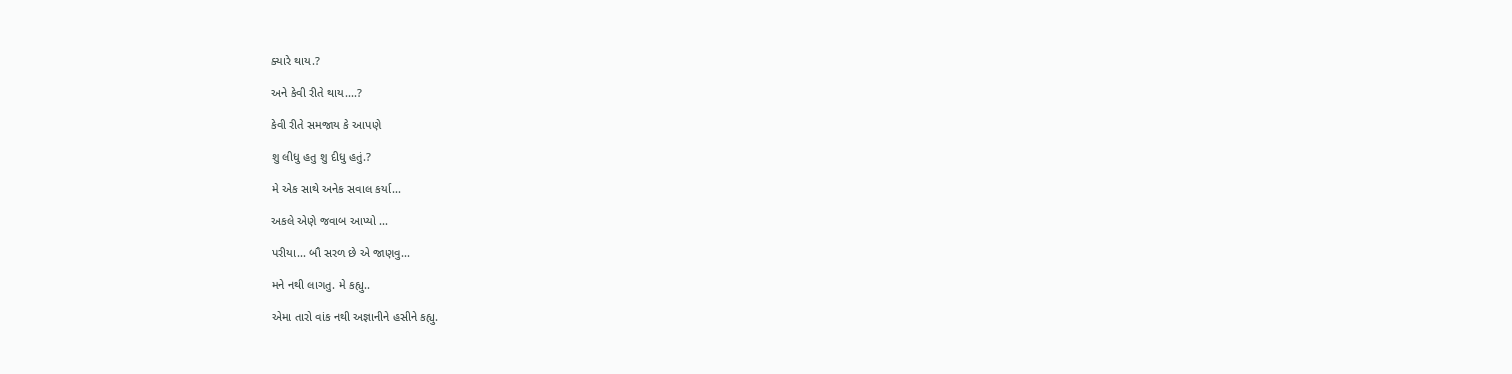ક્યારે થાય.?

અને કેવી રીતે થાય....?

કેવી રીતે સમજાય કે આપણે

શુ લીધુ હતુ શુ દીધુ હતું.?

મે એક સાથે અનેક સવાલ કર્યા...

અકલે એણે જવાબ આપ્યો ...

પરીયા... બૌ સરળ છે એ જાણવુ...

મને નથી લાગતુ. મે કહ્યુ..

એમા તારો વાંક નથી અજ્ઞાનીને હસીને કહ્યુ.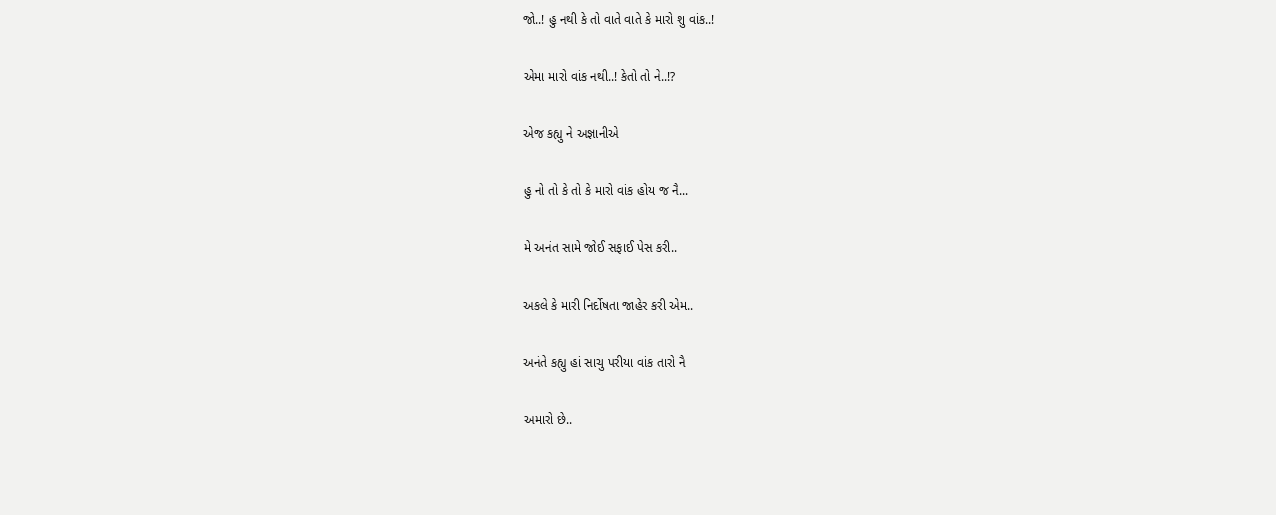જો..! હુ નથી કે તો વાતે વાતે કે મારો શુ વાંક..!

એમા મારો વાંક નથી..! કેતો તો ને..!?

એજ કહ્યુ ને અજ્ઞાનીએ

હુ નો તો કે તો કે મારો વાંક હોય જ નૈ...

મે અનંત સામે જોઈ સફાઈ પેસ કરી..

અકલે કે મારી નિર્દોષતા જાહેર કરી એમ..

અનંતે કહ્યુ હાં સાચુ પરીયા વાંક તારો નૈ

અમારો છે..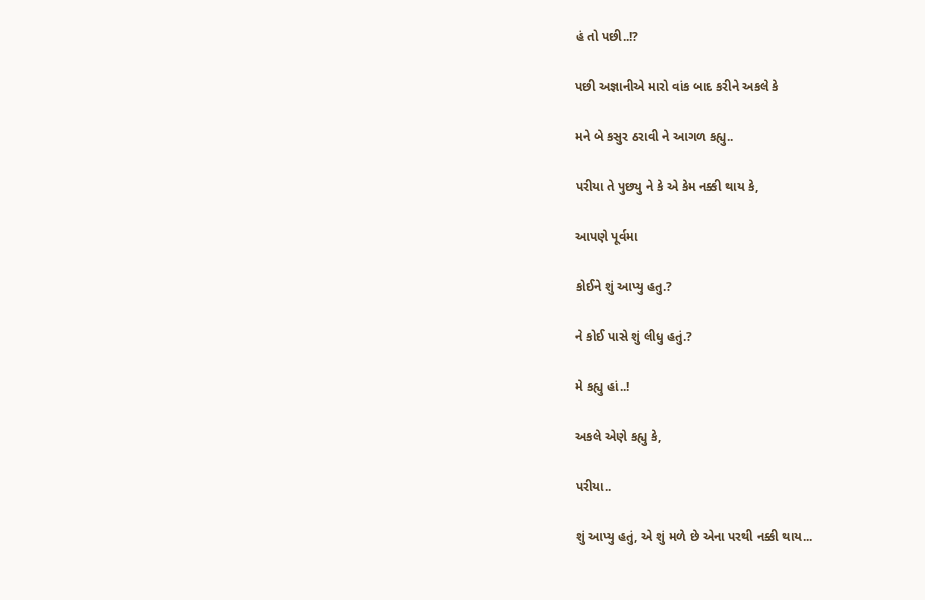હં તો પછી..!?

પછી અજ્ઞાનીએ મારો વાંક બાદ કરીને અકલે કે

મને બે કસુર ઠરાવી ને આગળ કહ્યુ..

પરીયા તે પુછ્યુ ને કે એ કેમ નક્કી થાય કે,

આપણે પૂર્વમા

કોઈને શું આપ્યુ હતુ.?

ને કોઈ પાસે શું લીધુ હતું.?

મે કહ્યુ હાં..!

અકલે એણે કહ્યુ કે,

પરીયા..

શું આપ્યુ હતું, એ શું મળે છે એના પરથી નક્કી થાય...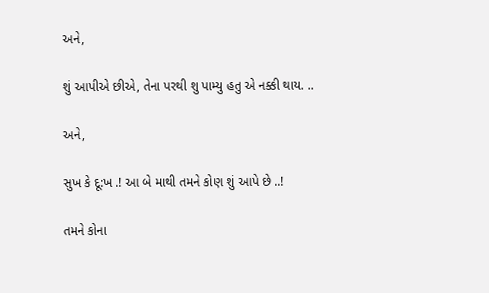અને,

શું આપીએ છીએ, તેના પરથી શુ પામ્યુ હતુ એ નક્કી થાય. ..

અને,

સુખ કે દૂ:ખ .! આ બે માથી તમને કોણ શું આપે છે ..!

તમને કોના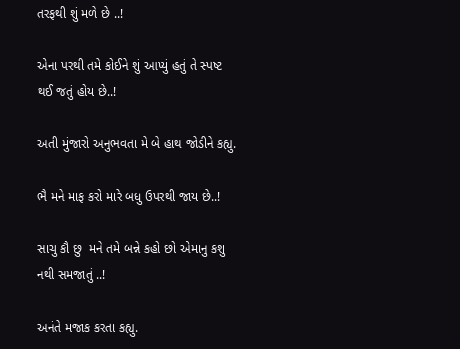તરફથી શું મળે છે ..!

એના પરથી તમે કોઈને શું આપ્યું હતું તે સ્પષ્ટ થઈ જતું હોય છે..!

અતી મુંજારો અનુભવતા મે બે હાથ જોડીને કહ્યુ.

ભૈ મને માફ કરો મારે બધુ ઉપરથી જાય છે..!

સાચુ કૌ છુ  મને તમે બન્ને કહો છો એમાનુ કશુ નથી સમજાતું ..!

અનંતે મજાક કરતા કહ્યુ.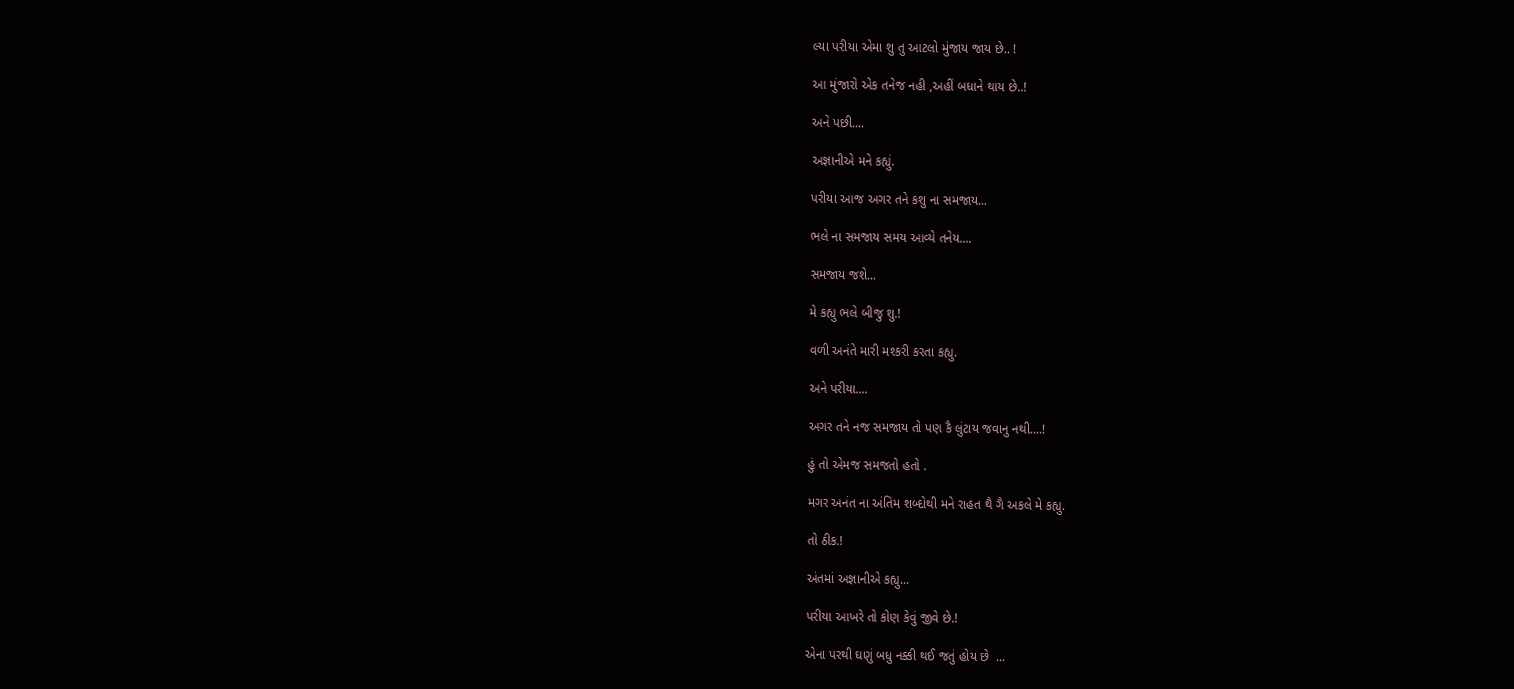લ્યા પરીયા એમા શુ તુ આટલો મુંજાય જાય છે.. !

આ મુંજારો એક તનેજ નહી ,અહીં બધાને થાય છે..!

અને પછી....

અજ્ઞાનીએ મને કહ્યું.

પરીયા આજ અગર તને કશુ ના સમજાય...

ભલે ના સમજાય સમય આવ્યે તનેય....

સમજાય જશે...

મે કહ્યુ ભલે બીજુ શુ.!

વળી અનંતે મારી મશ્કરી કરતા કહ્યુ.

અને પરીયા....

અગર તને નજ સમજાય તો પણ કૈ લુંટાય જવાનુ નથી....!

હું તો એમજ સમજતો હતો .

મગર અનંત ના અંતિમ શબ્દોથી મને રાહત થૈ ગૈ અકલે મે કહ્યુ.

તો ઠીક.!

અંતમાં અજ્ઞાનીએ કહ્યુ...

પરીયા આખરે તો કોણ કેવું જીવે છે.!

એના પરથી ઘણું બધુ નક્કી થઈ જતું હોય છે  ...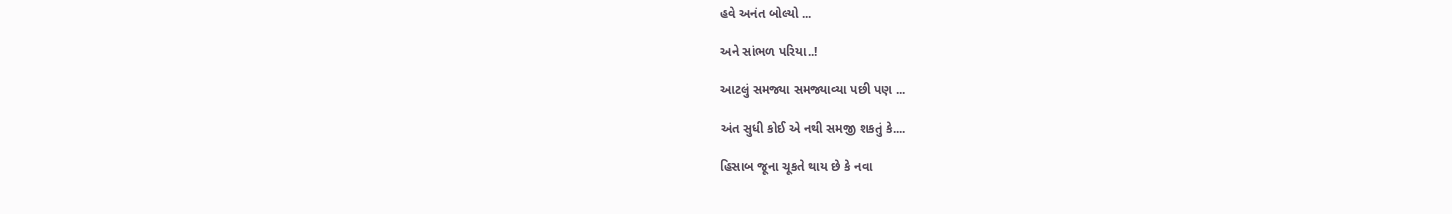હવે અનંત બોલ્યો ...

અને સાંભળ પરિયા..!

આટલું સમજ્યા સમજ્યાવ્યા પછી પણ ...

અંત સુધી કોઈ એ નથી સમજી શકતું કે....

હિસાબ જૂના ચૂકતે થાય છે કે નવા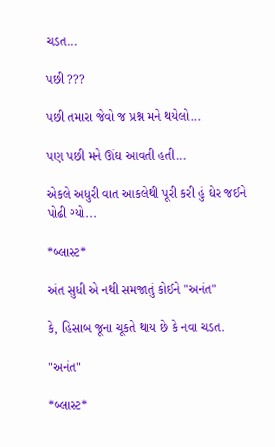ચડત...

પછી ???

પછી તમારા જેવો જ પ્રશ્ન મને થયેલો...

પણ પછી મને ઊંઘ આવતી હતી...

એકલે અધુરી વાત આકલેથી પૂરી કરી હું ઘેર જઈને પોઢી ગ્યો...

*બ્લાસ્ટ*

અંત સુધી એ નથી સમજાતું કોઈને "અનંત"

કે, હિસાબ જૂના ચૂકતે થાય છે કે નવા ચડત.

"અનંત"

*બ્લાસ્ટ*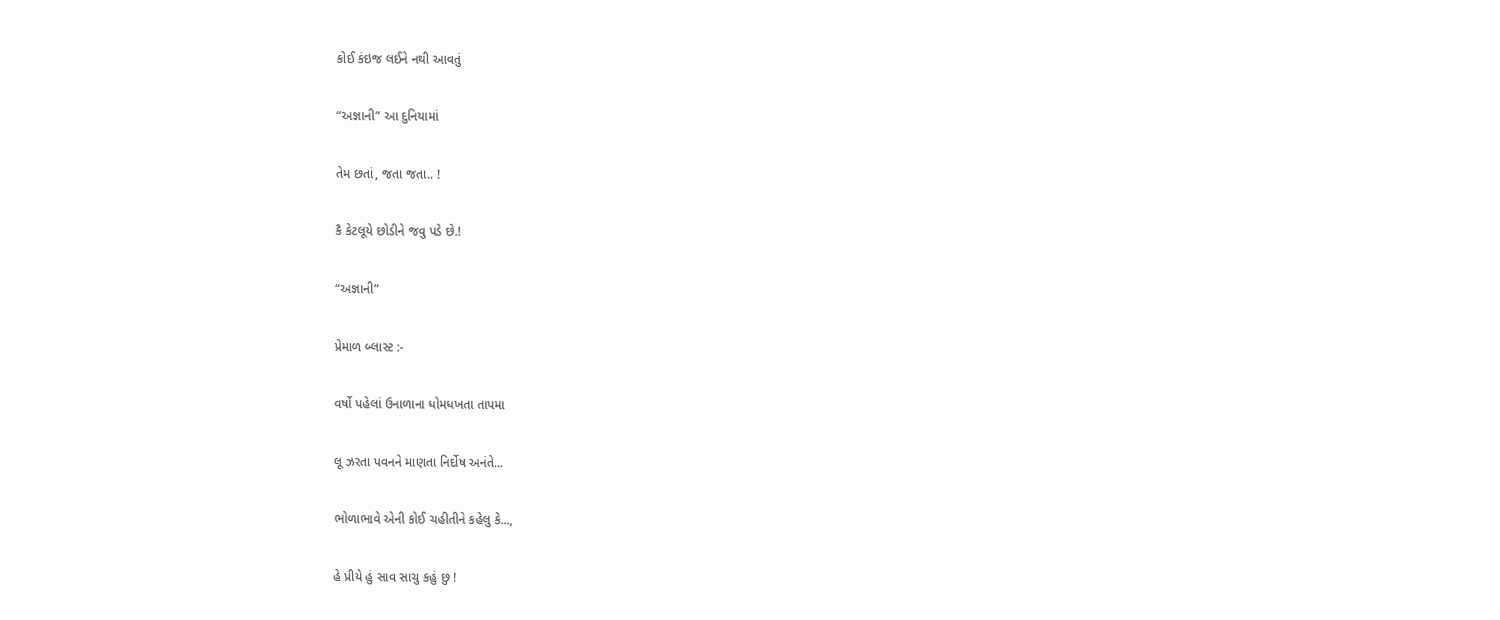કોઈ કંઇજ લઈને નથી આવતું

“અજ્ઞાની” આ દુનિયામાં

તેમ છતાં, જતા જતા.. !

કૈ કેટલૂયે છોડીને જવુ પડે છે.!

“અજ્ઞાની”

પ્રેમાળ બ્લાસ્ટ :-

વર્ષો પહેલાં ઉનાળાના ધોમધખતા તાપમા

લૂ ઝરતા પવનને માણતા નિર્દોષ અનંતે...

ભોળાભાવે એની કોઈ ચહીતીને કહેલુ કે...,

હે પ્રીયે હું સાવ સાચુ કહું છુ !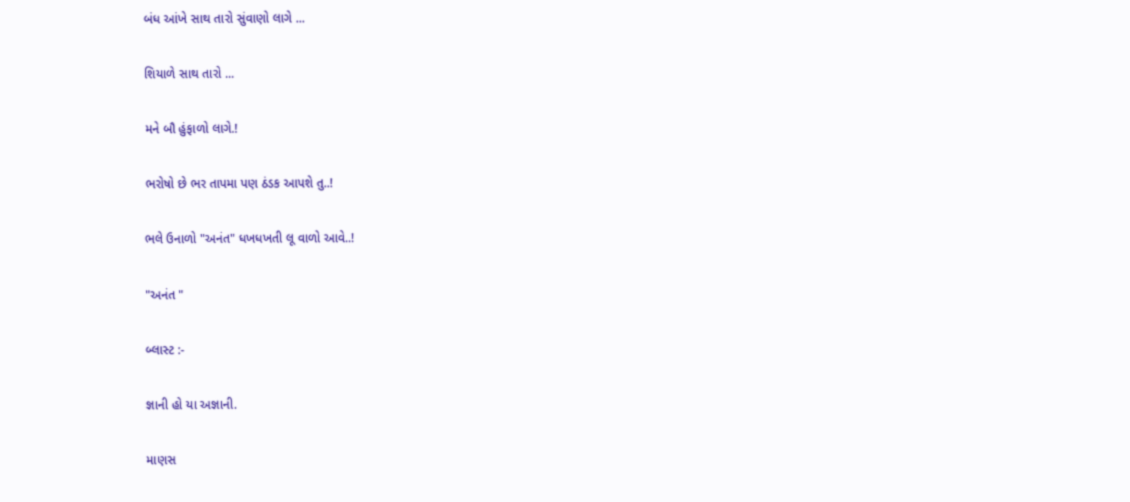બંધ આંખે સાથ તારો સુંવાણો લાગે ...

શિયાળે સાથ તારો ...

મને બૌ હુંફાળો લાગે.!

ભરોષો છે ભર તાપમા પણ ઠંડક આપશે તુ..!

ભલે ઉનાળો "અનંત" ધખધખતી લૂ વાળો આવે..!

"અનંત "

બ્લાસ્ટ :-

જ્ઞાની હો યા અજ્ઞાની.

માણસ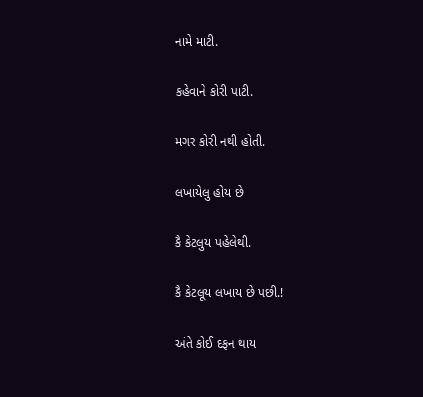નામે માટી.

કહેવાને કોરી પાટી.

મગર કોરી નથી હોતી.

લખાયેલુ હોય છે

કૈ કેટલુય પહેલેથી.

કૈ કેટલૂય લખાય છે પછી.!

અંતે કોઈ દફન થાય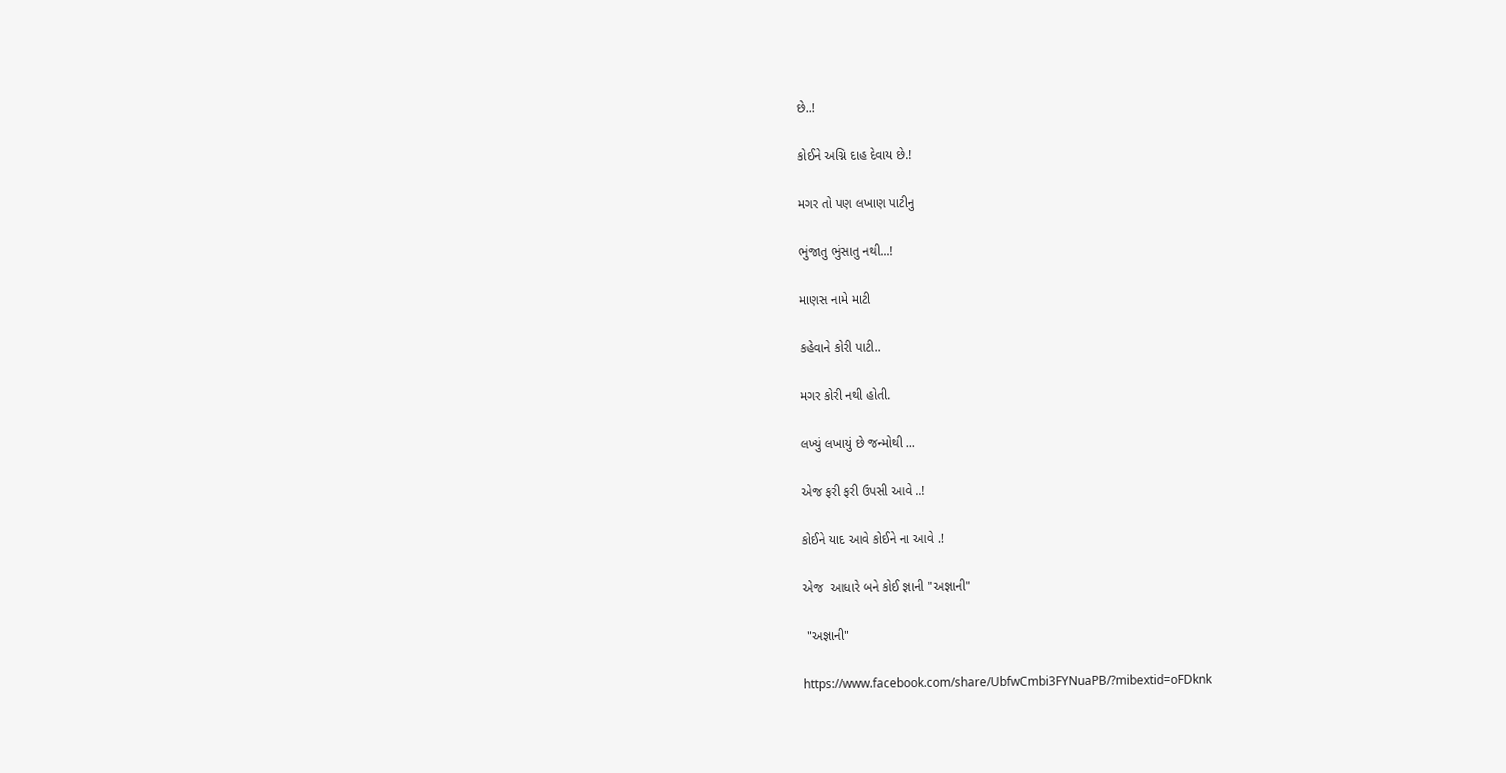છે..!

કોઈને અગ્નિ દાહ દેવાય છે.!

મગર તો પણ લખાણ પાટીનુ

ભુંજાતુ ભુંસાતુ નથી...!

માણસ નામે માટી

કહેવાને કોરી પાટી..

મગર કોરી નથી હોતી.

લખ્યું લખાયું છે જન્મોથી ...

એજ ફરી ફરી ઉપસી આવે ..!

કોઈને યાદ આવે કોઈને ના આવે .!

એજ  આધારે બને કોઈ જ્ઞાની "અજ્ઞાની"

 "અજ્ઞાની"

https://www.facebook.com/share/UbfwCmbi3FYNuaPB/?mibextid=oFDknk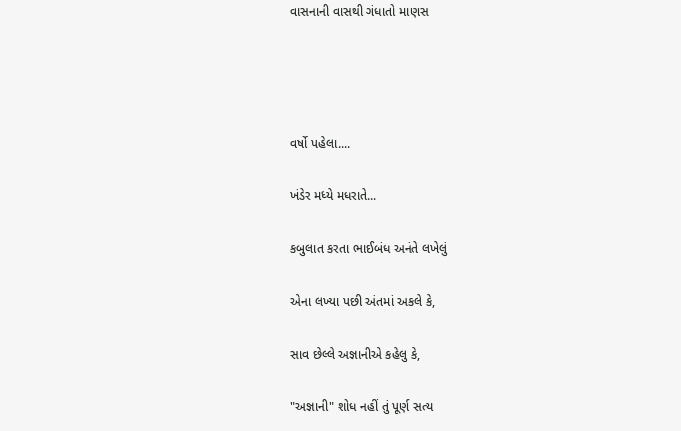વાસનાની વાસથી ગંધાતો માણસ




વર્ષો પહેલા....

ખંડેર મધ્યે મધરાતે...

કબુલાત કરતા ભાઈબંધ અનંતે લખેલું

એના લખ્યા પછી અંતમાં અકલે કે,

સાવ છેલ્લે અજ્ઞાનીએ કહેલુ કે,

"અજ્ઞાની" શોધ નહીં તું પૂર્ણ સત્ય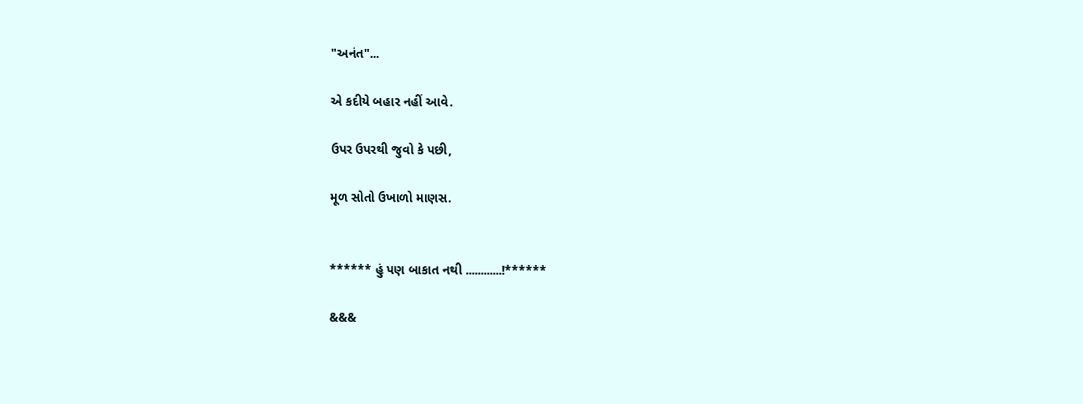"અનંત"...

એ કદીયે બહાર નહીં આવે.

ઉપર ઉપરથી જુવો કે પછી,

મૂળ સોતો ઉખાળો માણસ.


****** હું પણ બાકાત નથી ............!******

&&&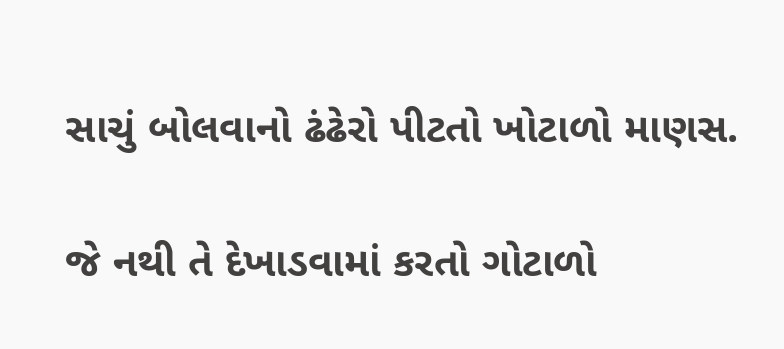સાચું બોલવાનો ઢંઢેરો પીટતો ખોટાળો માણસ.

જે નથી તે દેખાડવામાં કરતો ગોટાળો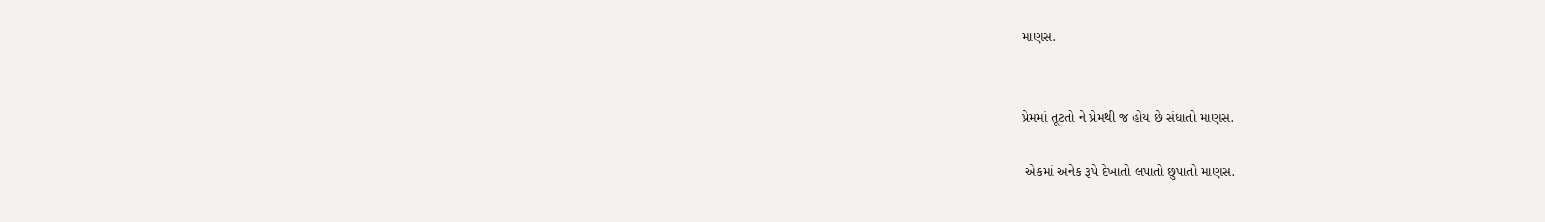માણસ.


પ્રેમમાં તૂટતો ને પ્રેમથી જ હોય છે સંધાતો માણસ.

 એકમાં અનેક રૂપે દેખાતો લપાતો છુપાતો માણસ.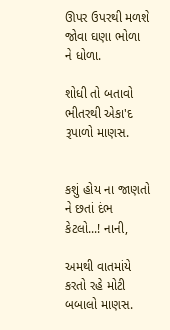ઊપર ઉપરથી મળશે જોવા ઘણા ભોળા ને ધોળા.

શોધી તો બતાવો ભીતરથી એકા'દ રૂપાળો માણસ.


કશું હોય ના જાણતો ને છતાં દંભ કેટલો...! નાની,

અમથી વાતમાંયે કરતો રહે મોટી બબાલો માણસ.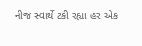નીજ સ્વાર્થે ટકી રહ્યા હર એક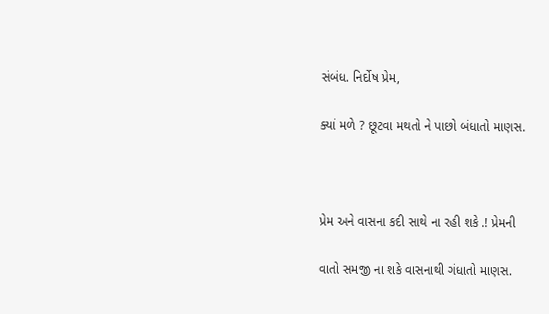સંબંધ. નિર્દોષ પ્રેમ,

ક્યાં મળે ? છૂટવા મથતો ને પાછો બંધાતો માણસ.



પ્રેમ અને વાસના કદી સાથે ના રહી શકે .! પ્રેમની

વાતો સમજી ના શકે વાસનાથી ગંધાતો માણસ.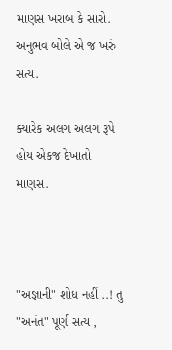માણસ ખરાબ કે સારો. અનુભવ બોલે એ જ ખરું સત્ય.

ક્યારેક અલગ અલગ રૂપે હોય એકજ દેખાતો માણસ.



"અજ્ઞાની" શોધ નહીં ..! તુ "અનંત" પૂર્ણ સત્ય ,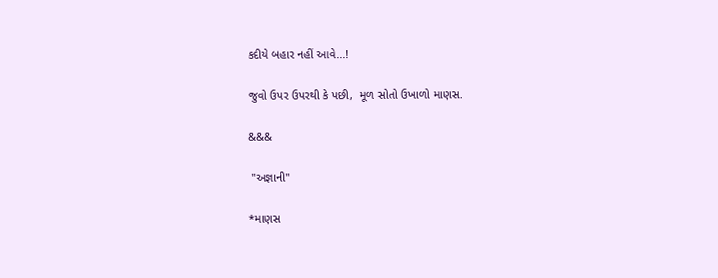કદીયે બહાર નહીં આવે...!

જુવો ઉપર ઉપરથી કે પછી,  મૂળ સોતો ઉખાળો માણસ.

&&&

 "અજ્ઞાની"

*માણસ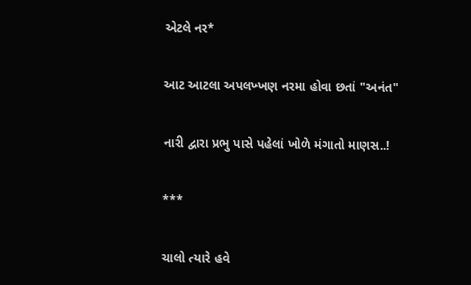એટલે નર*

આટ આટલા અપલખ્ખણ નરમા હોવા છતાં "અનંત"

નારી દ્વારા પ્રભુ પાસે પહેલાં ખોળે મંગાતો માણસ..!

***

ચાલો ત્યારે હવે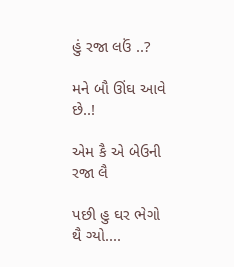હું રજા લઉં ..?

મને બૌ ઊંઘ આવે છે..!

એમ કૈ એ બેઉની રજા લૈ

પછી હુ ઘર ભેગો થૈ ગ્યો....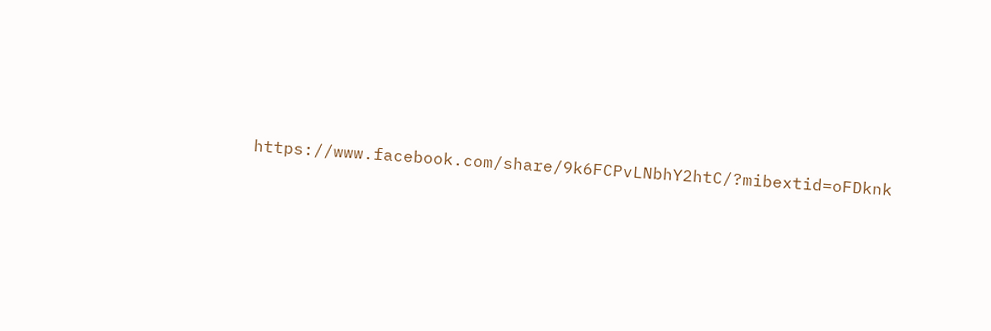https://www.facebook.com/share/9k6FCPvLNbhY2htC/?mibextid=oFDknk